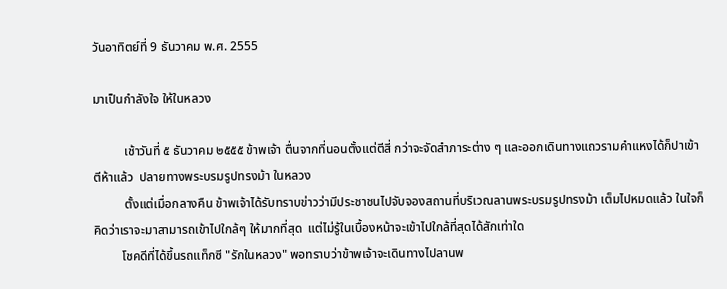วันอาทิตย์ที่ 9 ธันวาคม พ.ศ. 2555

มาเป็นกำลังใจ ให้ในหลวง

          เช้าวันที่ ๕ ธันวาคม ๒๕๕๕ ข้าพเจ้า ตื่นจากที่นอนตั้งแต่ตีสี่ กว่าจะจัดสำภาระต่าง ๆ และออกเดินทางแถวรามคำแหงได้ก็ปาเข้าตีห้าแล้ว  ปลายทางพระบรมรูปทรงม้า ในหลวง
          ตั้งแต่เมื่อกลางคืน ข้าพเจ้าได้รับทราบข่าวว่ามีประชาชนไปจับจองสถานที่บริเวณลานพระบรมรูปทรงม้า เต็มไปหมดแล้ว ในใจก็คิดว่าเราจะมาสามารถเข้าไปใกล้ๆ ให้มากที่สุด  แต่ไม่รู้ในเบื้องหน้าจะเข้าไปใกล้ที่สุดได้สักเท่าใด
         โชคดีที่ได้ขึ้นรถแท็กซี "รักในหลวง" พอทราบว่าข้าพเจ้าจะเดินทางไปลานพ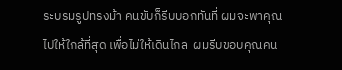ระบรมรูปทรงม้า คนขับก็รีบบอกทันที่ ผมจะพาคุณไปให้ใกล้ที่สุด เพื่อไม่ให้เดินไกล  ผมรีบขอบคุณคน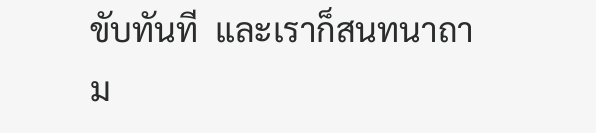ขับทันที  และเราก็สนทนาถาม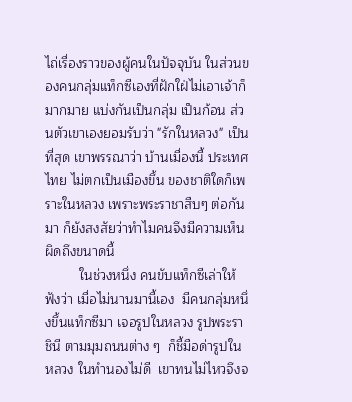ไถ่เรื่องราวของผู้คนในปัจจุบัน ในส่วนของคนกลุ่มแท็กซีเองที่ฝักใฝ่ไม่เอาเจ้าก็มากมาย แบ่งกันเป็นกลุ่ม เป็นก้อน ส่วนตัวเขาเองยอมรับว่า "รักในหลวง" เป็นที่สุด เขาพรรณาว่า บ้านเมื่องนี้ ประเทศไทย ไม่ตกเป็นเมืองขึ้น ของชาติใดก็เพราะในหลวง เพราะพระราชาสืบๆ ต่อกันมา ก็ยังสงสัยว่าทำไมคนจึงมีความเห็นผิดถึงขนาดนี้
         ในช่วงหนึ่ง คนขับแท็กซีเล่าให้ฟังว่า เมื่อไม่นานมานี้เอง  มีคนกลุ่มหนึ่งขึ้นแท็กซีมา เจอรูปในหลวง รูปพระราชินี ตามมุมถนนต่าง ๆ  ก็ชี้มือด่ารูปในหลวง ในทำนองไม่ดี  เขาทนไม่ไหวจึงจ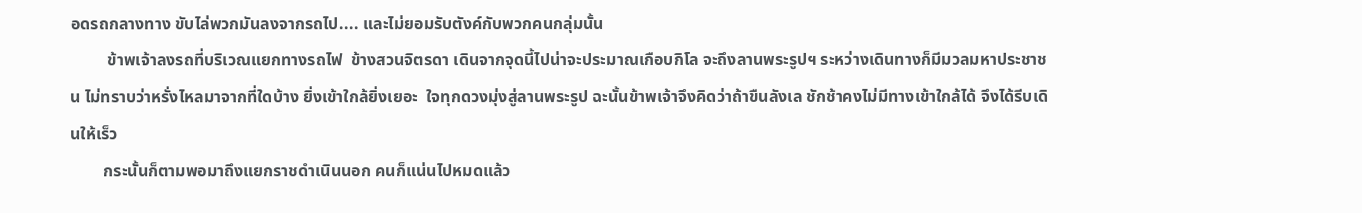อดรถกลางทาง ขับไล่พวกมันลงจากรถไป.... และไม่ยอมรับตังค์กับพวกคนกลุ่มนั้น
         ข้าพเจ้าลงรถที่บริเวณแยกทางรถไฟ  ข้างสวนจิตรดา เดินจากจุดนี้ไปน่าจะประมาณเกือบกิโล จะถึงลานพระรูปฯ ระหว่างเดินทางก็มีมวลมหาประชาชน ไม่ทราบว่าหรั่งไหลมาจากที่ใดบ้าง ยิ่งเข้าใกล้ยิ่งเยอะ  ใจทุกดวงมุ่งสู่ลานพระรูป ฉะนั้นข้าพเจ้าจึงคิดว่าถ้าขืนลังเล ชักช้าคงไม่มีทางเข้าใกล้ได้ จึงได้รีบเดินให้เร็ว
        กระนั้นก็ตามพอมาถึงแยกราชดำเนินนอก คนก็แน่นไปหมดแล้ว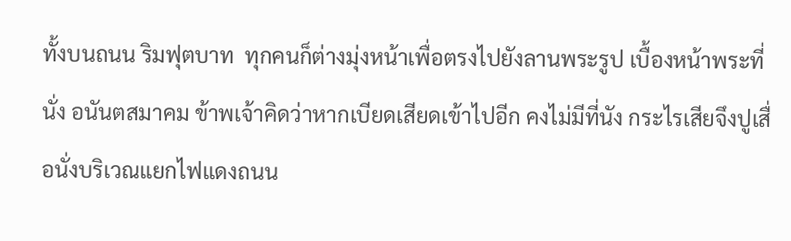ทั้งบนถนน ริมฟุตบาท  ทุกคนก็ต่างมุ่งหน้าเพื่อตรงไปยังลานพระรูป เบื้องหน้าพระที่นั่ง อนันตสมาคม ข้าพเจ้าคิดว่าหากเบียดเสียดเข้าไปอีก คงไม่มีที่นัง กระไรเสียจึงปูเสื่อนั่งบริเวณแยกไฟแดงถนน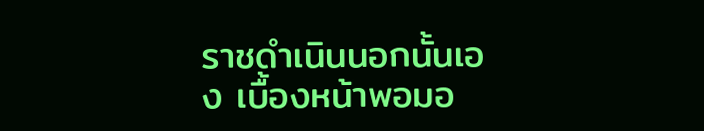ราชดำเนินนอกนั้นเอง เบื้องหน้าพอมอ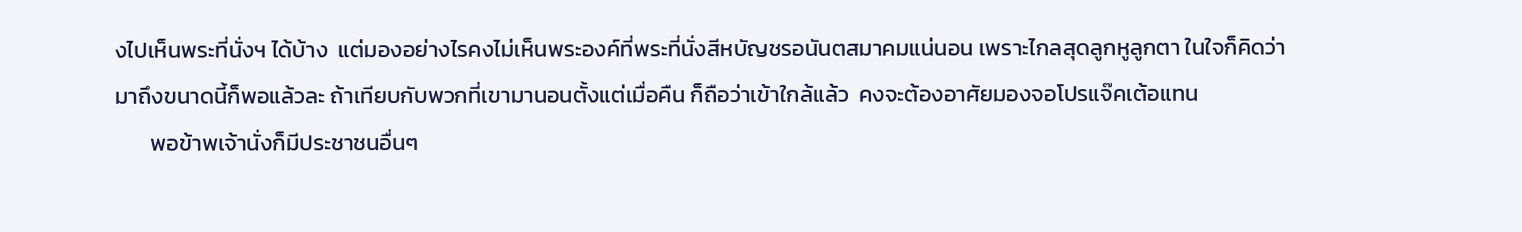งไปเห็นพระที่นั่งฯ ได้บ้าง  แต่มองอย่างไรคงไม่เห็นพระองค์ที่พระที่นั่งสีหบัญชรอนันตสมาคมแน่นอน เพราะไกลสุดลูกหูลูกตา ในใจก็คิดว่ามาถึงขนาดนี้ก็พอแล้วละ ถ้าเทียบกับพวกที่เขามานอนตั้งแต่เมื่อคืน ก็ถือว่าเข้าใกล้แล้ว  คงจะต้องอาศัยมองจอโปรแจ๊คเต้อแทน
       พอข้าพเจ้านั่งก็มีประชาชนอื่นๆ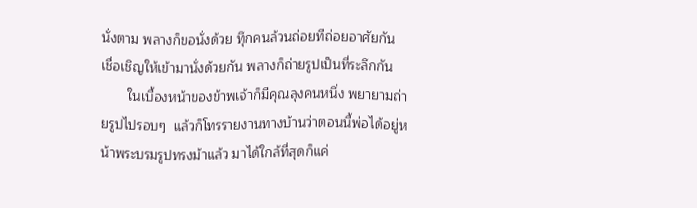นั่งตาม พลางก็ขอนั่งด้วย ทุึกคนล้วนถ่อยทีถ่อยอาศัยกัน  เชื่อเชิญให้เข้ามานั่งด้วยกัน พลางก็ถ่ายรูปเป็นที่ระลึกกัน
       ในเบื้องหน้าของข้าพเจ้าก็มีคุณลุงคนหนึ่ง พยายามถ่ายรูปไปรอบๆ  แล้วก็โทรรายงานทางบ้านว่าตอนนี้พ่อได้อยู่หน้าพระบรมรูปทรงม้าแล้ว มาได้ใกล้ที่สุดก็แค่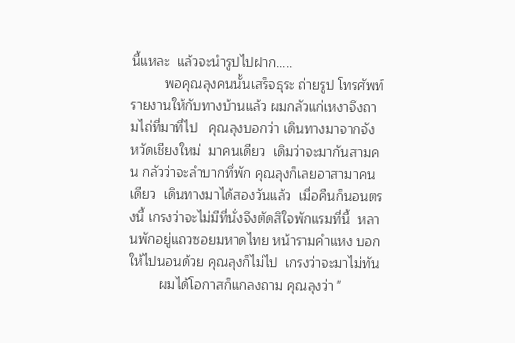นี้แหละ  แล้วจะนำรูปไปฝาก.....
         พอคุณลุงคนนั้นเสร็จธุระ ถ่ายรูป โทรศัพท์รายงานให้กับทางบ้านแล้ว ผมกลัวแก่เหงาจึงถามไถ่ที่มาที่ไป   คุณลุงบอกว่า เดินทางมาจากจังหวัดเชียงใหม่  มาคนเดียว  เดิมว่าจะมากันสามคน กลัวว่าจะลำบากทึ่พัก คุณลุงก็เลยอาสามาคนเดียว  เดินทางมาได้สองวันแล้ว  เมื่อคืนก็นอนตรงนี้ เกรงว่าจะไม่มีที่นั่งจึงตัดสิใจพักแรมที่นี้  หลานพักอยู่แถวซอยมหาดไทย หน้ารามคำแหง บอกให้ไปนอนด้วย คุณลุงก็ไม่ไป  เกรงว่าจะมาไม่ทัน
        ผมได้โอกาสก็แกลงถาม คุณลุงว่า "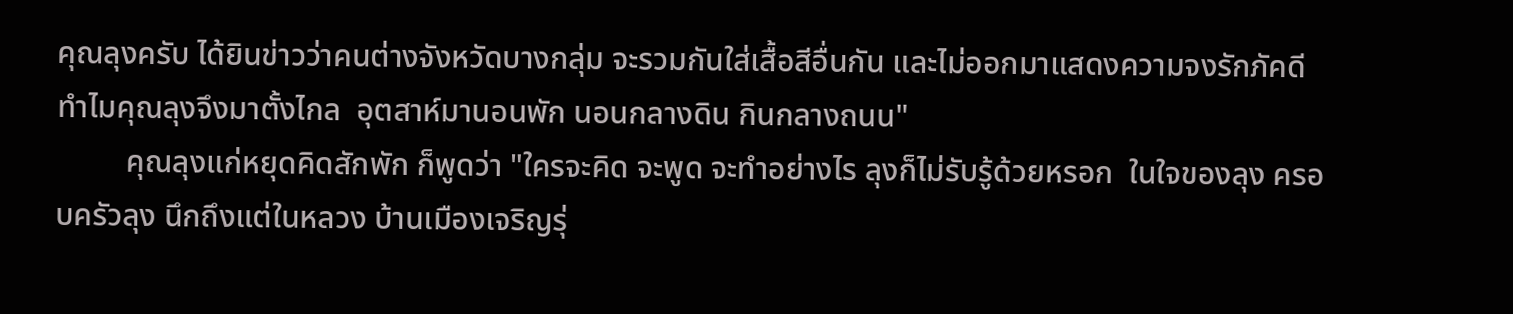คุณลุงครับ ได้ยินข่าวว่าคนต่างจังหวัดบางกลุ่ม จะรวมกันใส่เสื้อสีอื่นกัน และไม่ออกมาแสดงความจงรักภัคดี ทำไมคุณลุงจึงมาตั้งไกล  อุตสาห์มานอนพัก นอนกลางดิน กินกลางถนน"
         คุณลุงแก่หยุดคิดสักพัก ก็พูดว่า "ใครจะคิด จะพูด จะทำอย่างไร ลุงก็ไม่รับรู้ด้วยหรอก  ในใจของลุง ครอบครัวลุง นึกถึงแต่ในหลวง บ้านเมืองเจริญรุ่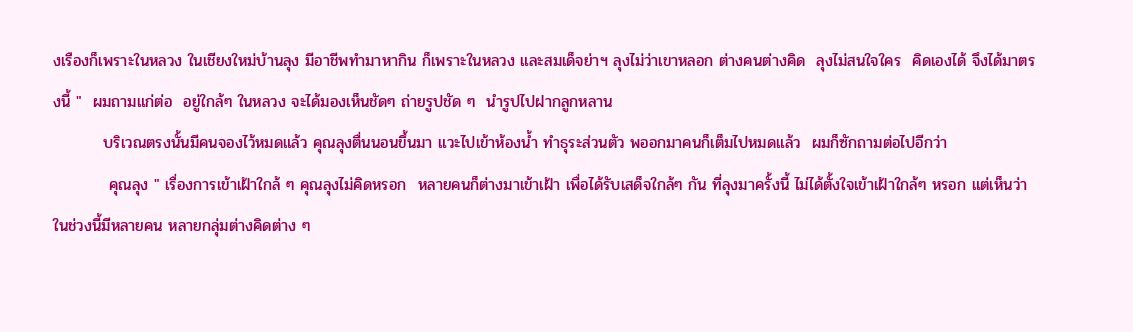งเรืองก็เพราะในหลวง ในเชียงใหม่บ้านลุง มีอาชีพทำมาหากิน ก็เพราะในหลวง และสมเด็จย่าฯ ลุงไม่ว่าเขาหลอก ต่างคนต่างคิด  ลุงไม่สนใจใคร  คิดเองได้ จึงได้มาตรงนี้ "  ผมถามแก่ต่อ  อยู่ใกล้ๆ ในหลวง จะได้มองเห็นชัดๆ ถ่ายรูปชัด ๆ  นำรูปไปฝากลูกหลาน
         บริเวณตรงนั้นมีคนจองไว้หมดแล้ว คุณลุงตื่นนอนขึ้นมา แวะไปเข้าห้องน้ำ ทำธุระส่วนตัว พออกมาคนก็เต็มไปหมดแล้ว  ผมก็ซักถามต่อไปอีกว่า
          คุณลุง " เรื่องการเข้าเฝ้าใกล้ ๆ คุณลุงไม่คิดหรอก  หลายคนก็ต่างมาเข้าเฝ้า เพื่อได้รับเสด็จใกล้ๆ กัน ที่ลุงมาครั้งนี้ ไม่ได้ตั้งใจเข้าเฝ้าใกล้ๆ หรอก แต่เห็นว่าในช่วงนี้มีหลายคน หลายกลุ่มต่างคิดต่าง ๆ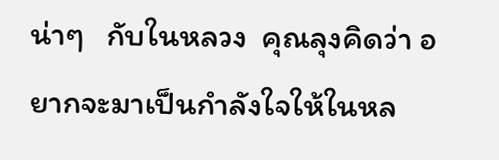น่าๆ   กับในหลวง  คุณลุงคิดว่า อยากจะมาเป็นกำลังใจให้ในหล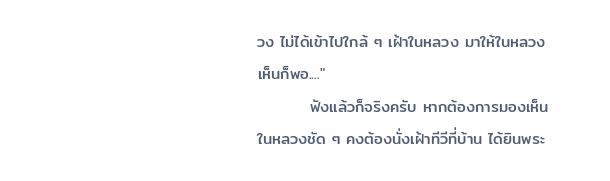วง ไม่ได้เข้าไปใกล้ ๆ เฝ้าในหลวง มาให้ในหลวงเห็นก็พอ...."
         ฟังแล้วก็จริงครับ หากต้องการมองเห็นในหลวงชัด ๆ คงต้องนั่งเฝ้าทีวีที่บ้าน ได้ยินพระ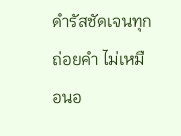ดำรัสชัดเจนทุกถ่อยคำ ไม่เหมือนอ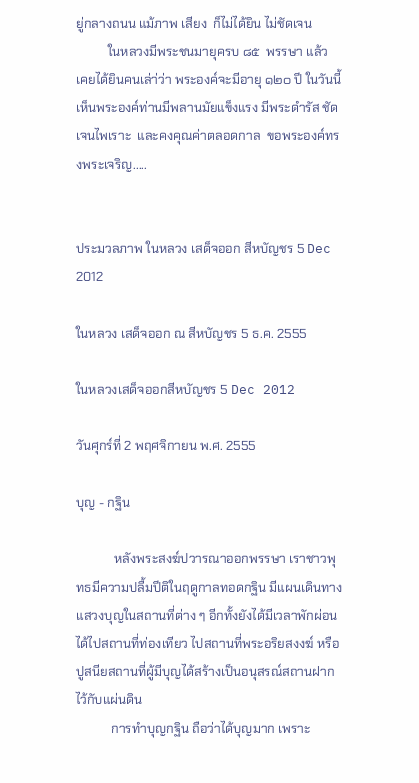ยู่กลางถนน แม้ภาพ เสียง  ก็ไม่ได้ยิน ไม่ชัดเจน
          ในหลวงมีพระชนมายุครบ ๘๕  พรรษา แล้ว เคยได้ยินคนเล่า่ว่า พระองค์จะมีอายุ ๑๒๐ ปี ในวันนี้เห็นพระองค์ท่านมีพลานมัยแข็งแรง มีพระดำรัส ชัดเจนไพเราะ  และคงคุณค่าตลอดกาล  ขอพระองค์ทรงพระเจริญ.....


ประมวลภาพ ในหลวง เสด็จออก สีหบัญชร 5 Dec 2012

ในหลวง เสด็จออก ณ สีหบัญชร 5 ธ.ค. 2555

ในหลวงเสด็จออกสีหบัญชร 5 Dec 2012

วันศุกร์ที่ 2 พฤศจิกายน พ.ศ. 2555

บุญ - กฐิน

            หลังพระสงฆ์ปวารณาออกพรรษา เราชาวพุทธมีความปลื้มปีติในฤดูกาลทอดกฐิน มีแผนเดินทางแสวงบุญในสถานที่ต่าง ๆ อีกทั้งยังได้มีเวลาพักผ่อน ได้ไปสถานที่ท่องเทียว ไปสถานที่พระอริยสงงฆ์ หรือปูสนียสถานที่ผู้มีบุญได้สร้างเป็นอนุสรณ์สถานฝากไว้กับแผ่นดิน
           การทำบุญกฐิน ถือว่าได้บุญมาก เพราะ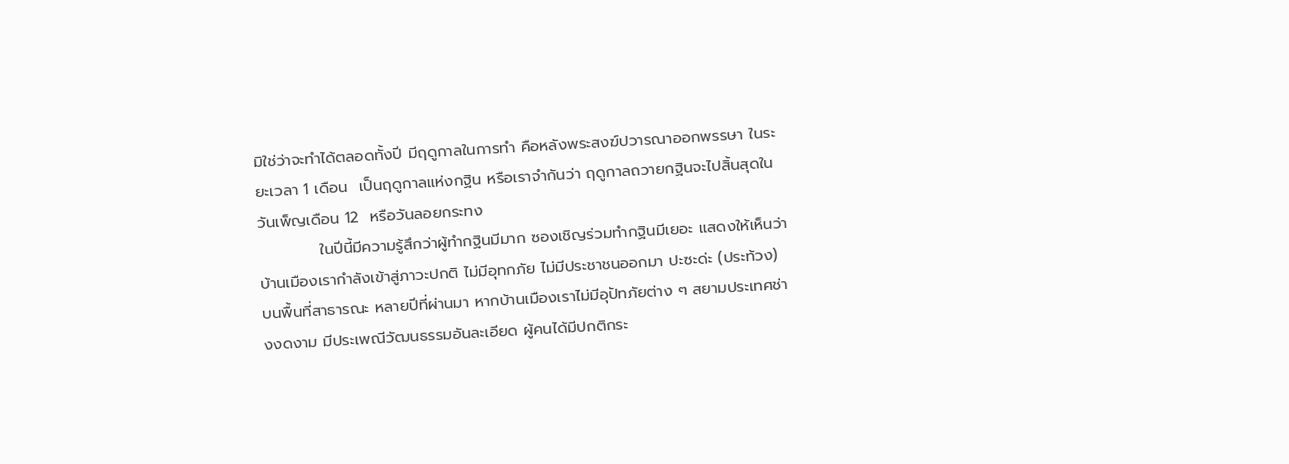มิใช่ว่าจะทำได้ตลอดทั้งปี มีฤดูกาลในการทำ คือหลังพระสงฆ์ปวารณาออกพรรษา ในระยะเวลา 1 เดือน  เป็นฤดูกาลแห่งกฐิน หรือเราจำกันว่า ฤดูกาลถวายกฐินจะไปสิ้นสุดในวันเพ็ญเดือน 12  หรือวันลอยกระทง
           ในปีนี้มีความรู้สึกว่าผู้ทำกฐินมีมาก ซองเชิญร่วมทำกฐินมีเยอะ แสดงให้เห็นว่าบ้านเมืองเรากำลังเข้าสู่ภาวะปกติ ไม่มีอุทกภัย ไม่มีประชาชนออกมา ปะซะด่ะ (ประท้วง) บนพื้นที่สาธารณะ หลายปีที่ผ่านมา หากบ้านเมืองเราไม่มีอุปัทภัยต่าง ๆ สยามประเทศช่างงดงาม มีประเพณีวัฒนธรรมอันละเอียด ผู้คนได้มีปกติกระ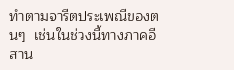ทำตามจารีตประเพณีของตนๆ  เช่นในช่วงนี้ทางภาคอีสาน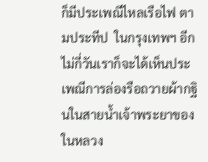ก็มีประเพณีไหลเรือไฟ ตามประทีป  ในกรุงเทพฯ อีกไม่กี่วันเราก็จะได้เห็นประเพณีการล่องรือถวายผ้ากฐินในสายน้ำเจ้าพระยาของในหลวง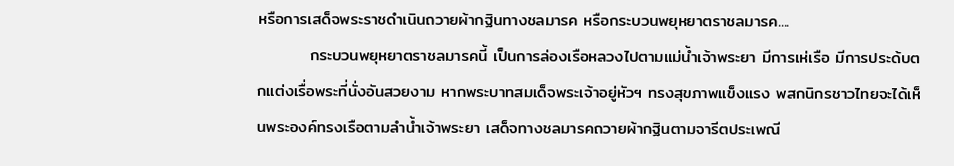หรือการเสด็จพระราชดำเนินถวายผ้ากฐินทางชลมารค หรือกระบวนพยุหยาตราชลมารค....
         กระบวนพยุหยาตราชลมารคนี้ เป็นการล่องเรือหลวงไปตามแม่น้ำเจ้าพระยา มีการเห่เรือ มีการประด้บตกแต่งเรื่อพระที่นั่งอันสวยงาม หากพระบาทสมเด็จพระเจ้าอยู่หัวฯ ทรงสุขภาพแข็งแรง พสกนิกรชาวไทยจะได้เห็นพระองค์ทรงเรือตามลำน้ำเจ้าพระยา เสด็จทางชลมารคถวายผ้ากฐินตามจารีตประเพณี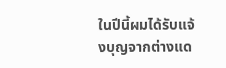ในปีนี้ผมได้รับแจ้งบุญจากต่างแด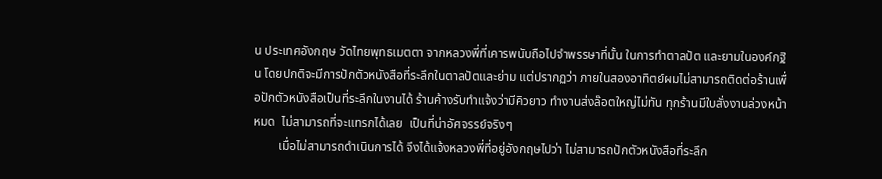น ประเทศอังกฤษ วัดไทยพุทธเมตตา จากหลวงพี่ที่เคารพนับถือไปจำพรรษาที่นั้น ในการทำตาลปัต และยามในองค์กฐิน โดยปกติจะมีการปักตัวหนังสือที่ระลึกในตาลปัตและย่าม แต่ปรากฏว่า ภายในสองอาทิตย์ผมไม่สามารถติดต่อร้านเพื่อปักตัวหนังสือเป็นที่ระลึกในงานได้ ร้านค้างรับทำแจ้งว่ามีคิวยาว ทำงานส่งล๊อตใหญ่ไม่ทัน ทุกร้านมีใบสั่งงานล่วงหน้าหมด  ไม่สามารถที่จะแทรกได้เลย  เป็นที่น่าอัศจรรย์จริงๆ
        เมื่อไม่สามารถดำเนินการได้ จึงได้แจ้งหลวงพี่ที่อยู่อังกฤษไปว่า ไม่สามารถปักตัวหนังสือที่ระลึก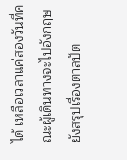ได้ เหลือเวลาแค่สองวันที่คณะผู้เดินทางจะไปอังกฤษ ยังสรุปเรื่องตาลปัต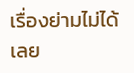เรื่องย่ามไม่ได้เลย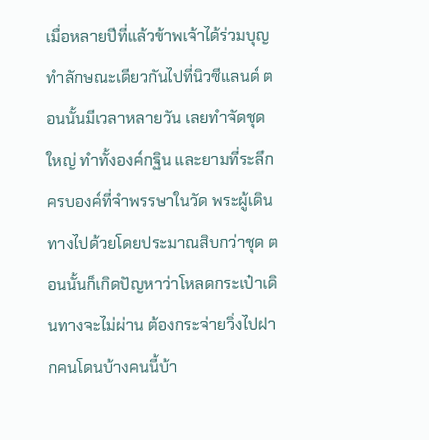เมื่อหลายปีที่แล้วข้าพเจ้าได้ร่วมบุญทำลักษณะเดียวกันไปที่นิวซีแลนด์ ตอนนั้นมีเวลาหลายวัน เลยทำจัดชุดใหญ่ ทำทั้งองค์กฐิน และยามที่ระลึกครบองค์ที่จำพรรษาในวัด พระผู้เดินทางไปด้วยโดยประมาณสิบกว่าชุด ตอนนั้นก็เกิดปัญหาว่าโหลดกระเป๋าเดินทางจะไม่ผ่าน ต้องกระจ่ายวิ่งไปฝากคนโดนบ้างคนนี้บ้า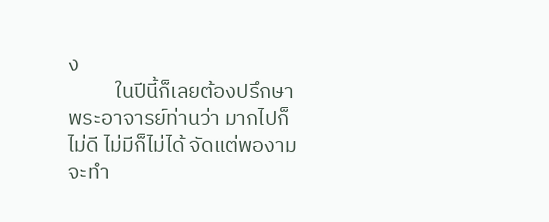ง
          ในปีนี้ก็เลยต้องปรึกษาพระอาจารย์ท่านว่า มากไปก็ไม่ดี ไม่มีก็ไม่ได้ จัดแต่พองามจะทำ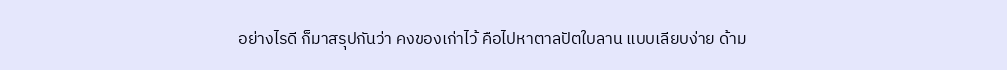อย่างไรดี ก็มาสรุปกันว่า คงของเก่าไว้ คือไปหาตาลปัตใบลาน แบบเลียบง่าย ด้าม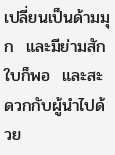เปลี่ยนเป็นด้ามมุก  และมีย่ามสักใบก็พอ  และสะดวกกับผู้นำไปด้วย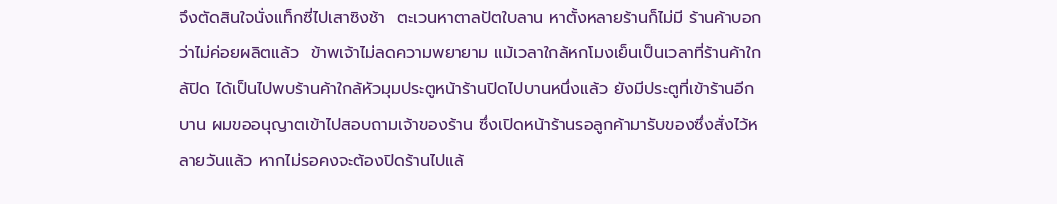จึงตัดสินใจนั่งแท็กซี่ไปเสาซิงช้า  ตะเวนหาตาลปัตใบลาน หาตั้งหลายร้านก็ไม่มี ร้านค้าบอกว่าไม่ค่อยผลิตแล้ว  ข้าพเจ้าไม่ลดความพยายาม แม้เวลาใกล้หกโมงเย็นเป็นเวลาที่ร้านค้าใกล้ปิด ได้เป็นไปพบร้านค้าใกล้หัวมุมประตูหน้าร้านปิดไปบานหนึ่งแล้ว ยังมีประตูที่เข้าร้านอีกบาน ผมขออนุญาตเข้าไปสอบถามเจ้าของร้าน ซึ่งเปิดหน้าร้านรอลูกค้ามารับของซึ่งสั่งไว้หลายวันแล้ว หากไม่รอคงจะต้องปิดร้านไปแล้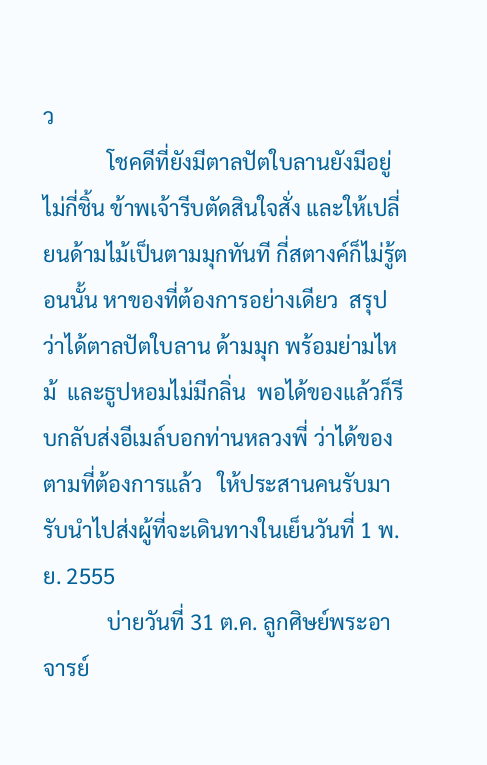ว
            โชคดีที่ยังมีตาลปัตใบลานยังมีอยู่ไม่กี่ชิ้น ข้าพเจ้ารีบตัดสินใจสั่ง และให้เปลี่ยนด้ามไม้เป็นตามมุกทันที กี่สตางค์ก็ไม่รู้ตอนนั้น หาของที่ต้องการอย่างเดียว  สรุปว่าได้ตาลปัตใบลาน ด้ามมุก พร้อมย่ามไหม้  และธูปหอมไม่มีกลิ่น  พอได้ของแล้วก็รีบกลับส่งอีเมล์บอกท่านหลวงพี่ ว่าได้ของตามที่ต้องการแล้ว   ให้ประสานคนรับมารับนำไปส่งผู้ที่จะเดินทางในเย็นวันที่ 1 พ.ย. 2555
            บ่ายวันที่ 31 ต.ค. ลูกศิษย์พระอาจารย์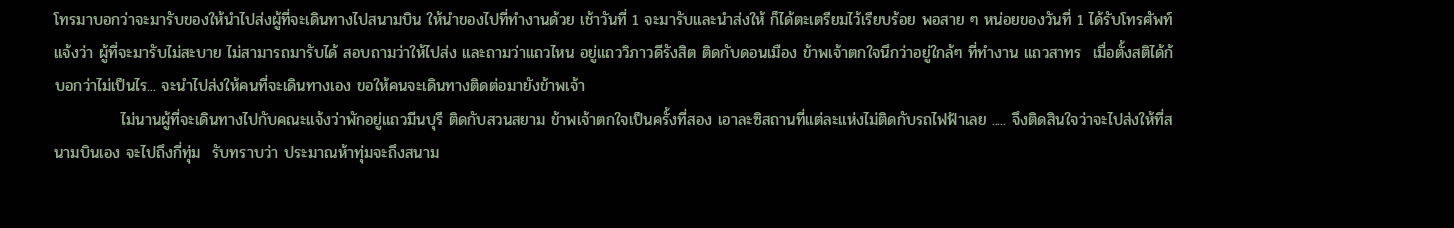โทรมาบอกว่าจะมารับของให้นำไปส่งผู้ที่จะเดินทางไปสนามบิน ให้นำของไปที่ทำงานด้วย เช้าวันที่ 1 จะมารับและนำส่งให้ ก็ได้ตะเตรียมไว้เรียบร้อย พอสาย ๆ หน่อยของวันที่ 1 ได้รับโทรศัพท์แจ้งว่า ผู้ที่จะมารับไม่สะบาย ไม่สามารถมารับได้ สอบถามว่าให้ไปส่ง และถามว่าแถวไหน อยู่แถววิภาวดีรังสิต ติดกับดอนเมือง ข้าพเจ้าตกใจนึกว่าอยู่ใกล้ๆ ที่ทำงาน แถวสาทร  เมื่อตั้งสติได้ก้บอกว่าไม่เป็นไร... จะนำไปส่งให้คนที่จะเดินทางเอง ขอให้คนจะเดินทางติดต่อมายังข้าพเจ้า
            ไม่นานผู้ที่จะเดินทางไปกับคณะแจ้งว่าพักอยู่แถวมีนบุรี ติดกับสวนสยาม ข้าพเจ้าตกใจเป็นครั้งที่สอง เอาละซิสถานที่แต่ละแห่งไม่ติดกับรถไฟฟ้าเลย ..... จึงติดสินใจว่าจะไปส่งให้ที่สนามบินเอง จะไปถึงกี่ทุ่ม  รับทราบว่า ประมาณห้าทุ่มจะถึงสนาม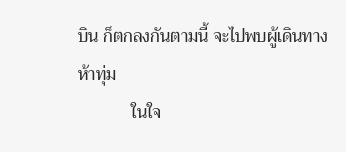บิน ก็ตกลงกันตามนี้ จะไปพบผู้เดินทางห้าทุ่ม
            ในใจ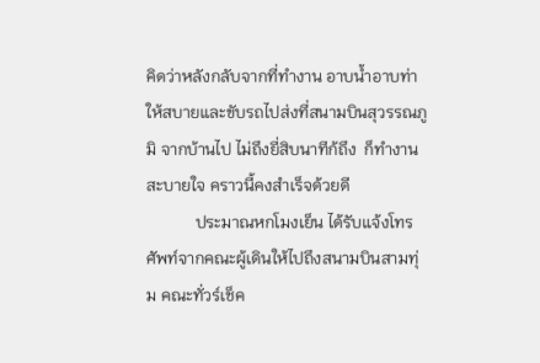คิดว่าหลังกลับจากที่ทำงาน อาบน้ำอาบท่าให้สบายและขับรถไปส่งที่สนามบินสุวรรณภูมิ จากบ้านไป ไม่ถึงยี่สิบนาทีก้ถึง  ก็ทำงานสะบายใจ คราวนี้คงสำเร็จด้วยดี
            ประมาณหกโมงเย็น ได้รับแจ้งโทรศัพท์จากคณะผู้เดินให้ไปถึงสนามบินสามทุ่ม คณะทั่วร์เช็ค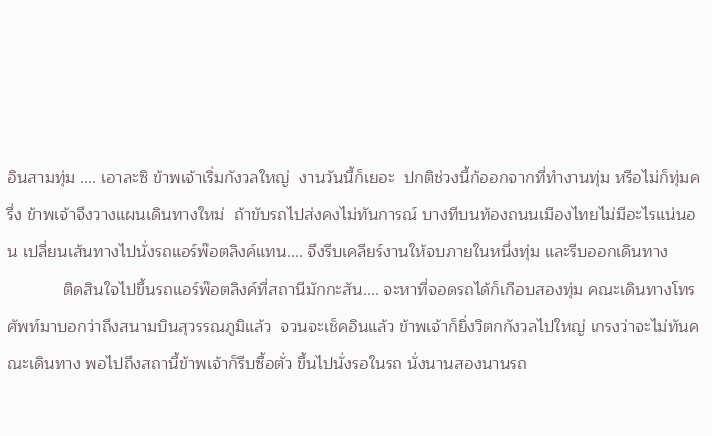อินสามทุ่ม .... เอาละซิ ข้าพเจ้าเริ่มกังวลใหญ่  งานวันนี้ก็เยอะ  ปกติช่วงนี้ก้ออกจากที่ทำงานทุ่ม หรือไม่ก็ทุ่มครึ่ง ข้าพเจ้าจึงวางแผนเดินทางใหม่  ถ้าขับรถไปส่งคงไม่ทันการณ์ บางทีบนท้องถนนเมืองไทยไม่มีอะไรแน่นอน เปลี่ยนเส้นทางไปนั่งรถแอร์พ๊อตลิงค์แทน.... จึงรีบเคลียร์งานให้จบภายในหนึ่งทุ่ม และรีบออกเดินทาง
            ติดสินใจไปขึ้นรถแอร์พ๊อตลิงค์ที่สถานีมักกะสัน.... จะหาที่จอดรถได้ก็เกือบสองทุ่ม คณะเดินทางโทรศัพท์มาบอกว่าถึงสนามบินสุวรรณภูมิแล้ว  จวนจะเช็คอินแล้ว ข้าพเจ้าก็ยิ่งวิตกกังวลไปใหญ่ เกรงว่าจะไม่ทันคณะเดินทาง พอไปถึงสถานี้ข้าพเจ้าก็รีบซื้อตั่ว ขึ้นไปนั่งรอในรถ นั่งนานสองนานรถ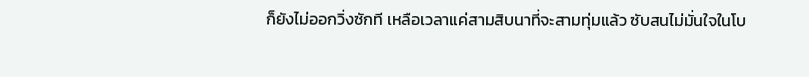ก็ยังไม่ออกวิ่งซักที เหลือเวลาแค่สามสิบนาที่จะสามทุ่มแล้ว ซับสนไม่มั่นใจในโบ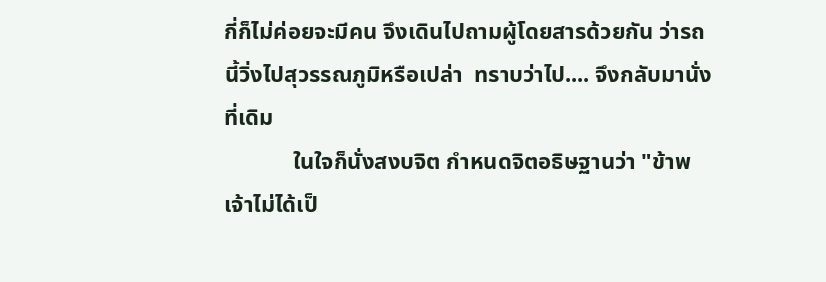กี่ก็ไม่ค่อยจะมีคน จึงเดินไปถามผู้โดยสารด้วยกัน ว่ารถนี้วิ่งไปสุวรรณภูมิหรือเปล่า  ทราบว่าไป.... จึงกลับมานั่งที่เดิม
            ในใจก็นั่งสงบจิต กำหนดจิตอธิษฐานว่า "ข้าพเจ้าไม่ได้เป็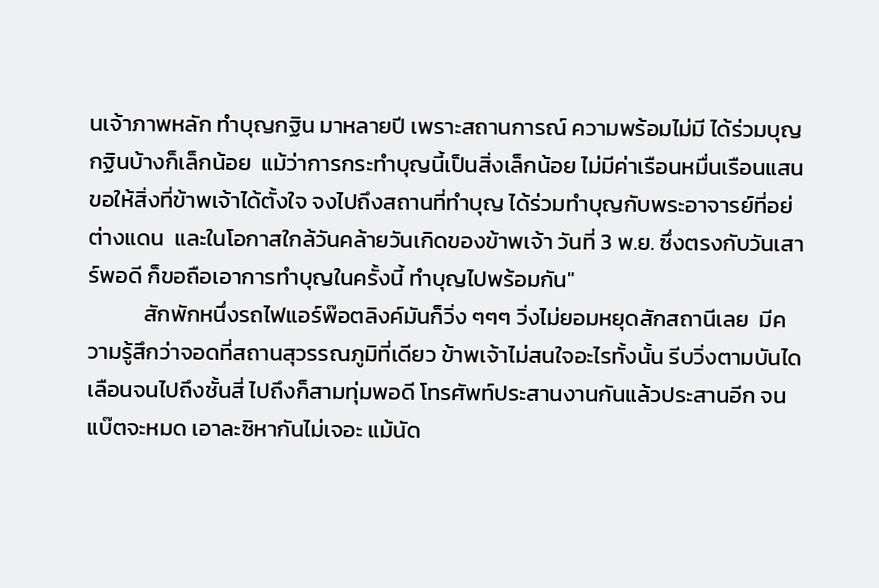นเจ้าภาพหลัก ทำบุญกฐิน มาหลายปี เพราะสถานการณ์ ความพร้อมไม่มี ได้ร่วมบุญกฐินบ้างก็เล็กน้อย  แม้ว่าการกระทำบุญนี้เป็นสิ่งเล็กน้อย ไม่มีค่าเรือนหมื่นเรือนแสน  ขอให้สิ่งที่ข้าพเจ้าได้ตั้งใจ จงไปถึงสถานที่ทำบุญ ได้ร่วมทำบุญกับพระอาจารย์ที่อย่ต่างแดน  และในโอกาสใกล้วันคล้ายวันเกิดของข้าพเจ้า วันที่ 3 พ.ย. ซึ่งตรงกับวันเสาร์พอดี ก็ขอถือเอาการทำบุญในครั้งนี้ ทำบุญไปพร้อมกัน"
           สักพักหนึ่งรถไฟแอร์พ๊อตลิงค์มันก็วิ่ง ๆๆๆ วิ่งไม่ยอมหยุดสักสถานีเลย  มีความรู้สึกว่าจอดที่สถานสุวรรณภูมิที่เดียว ข้าพเจ้าไม่สนใจอะไรทั้งนั้น รีบวิ่งตามบันไดเลือนจนไปถึงชั้นสี่ ไปถึงก็สามทุ่มพอดี โทรศัพท์ประสานงานกันแล้วประสานอีก จนแบ๊ตจะหมด เอาละซิหากันไม่เจอะ แม้นัด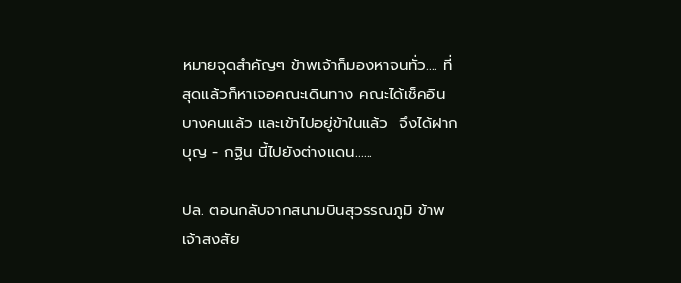หมายจุดสำคัญๆ ข้าพเจ้าก็มองหาจนทั่ว.... ที่สุดแล้วก็หาเจอคณะเดินทาง คณะได้เช็คอินบางคนแล้ว และเข้าไปอยู่ข้าในแล้ว  จึงได้ฝากบุญ - กฐิน นี้ไปยังต่างแดน......

ปล. ตอนกลับจากสนามบินสุวรรณภูมิ ข้าพเจ้าสงสัย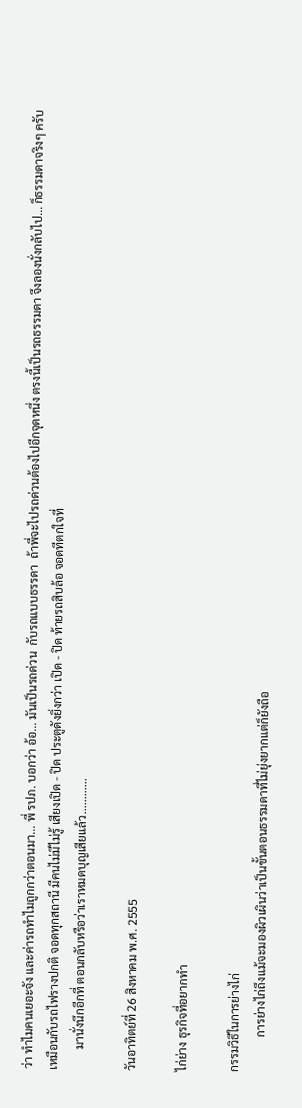ว่า ทำไมคนเยอะจัง และค่ารถทำไมถูกกว่าตอนมา... พี่ รปภ. บอกว่า อ้อ... มันเป็นรถด่วน  กับรถแบบธรรดา  ถ้าพี่จะไปรถด่วนต้องไปอีกจุดหนึ่ง ตรงนี้เป็นรถธรรมดา จึงลองนั่งกลับไป... ก็ธรรมดาจริงๆ ครับ เหมือนกับรถไฟรางปกติ จอดทุกสถานี มีคนไม่มีไม่รู้ เสียงเปิด - ปิด ประตูดังยิ่งกว่า เปิด - ปิด ท้ายรถสิบล้อ จอดทีตกใจที่
       มานั่งนึกอีกที่ ตอนกลับหรือว่าเราหมดบุญเสียแล้ว............

วันอาทิตย์ที่ 26 สิงหาคม พ.ศ. 2555

ไก่ย่าง ธุรกิจที่อยากทำ

กรรมวิธีในการย่างไก่
            การย่างไก่ถึงแม้จะมองผิวเผินว่าเป็นขั้นตอนธรรมดาที่ไม่ยุ่งยากแต่ก็ยังถือ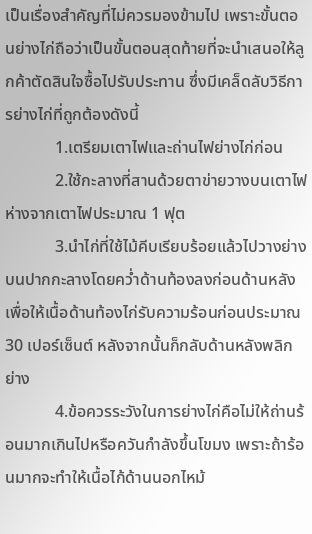เป็นเรื่องสำคัญที่ไม่ควรมองข้ามไป เพราะขั้นตอนย่างไก่ถือว่าเป็นขั้นตอนสุดท้ายที่จะนำเสนอให้ลูกค้าตัดสินใจซื้อไปรับประทาน ซึ่งมีเคล็ดลับวิธีการย่างไก่ที่ถูกต้องดังนี้
            1.เตรียมเตาไฟและถ่านไฟย่างไก่ก่อน
            2.ใช้กะลางที่สานด้วยตาข่ายวางบนเตาไฟ ห่างจากเตาไฟประมาณ 1 ฟุต
            3.นำไก่ที่ใช้ไม้คีบเรียบร้อยแล้วไปวางย่างบนปากกะลางโดยคว่ำด้านท้องลงก่อนด้านหลัง เพื่อให้เนื้อด้านท้องไก่รับความร้อนก่อนประมาณ 30 เปอร์เซ็นต์ หลังจากนั้นก็กลับด้านหลังพลิกย่าง
            4.ข้อควรระวังในการย่างไก่คือไม่ให้ถ่านร้อนมากเกินไปหรือควันกำลังขึ้นโขมง เพราะถ้าร้อนมากจะทำให้เนื้อไก้ด้านนอกไหม้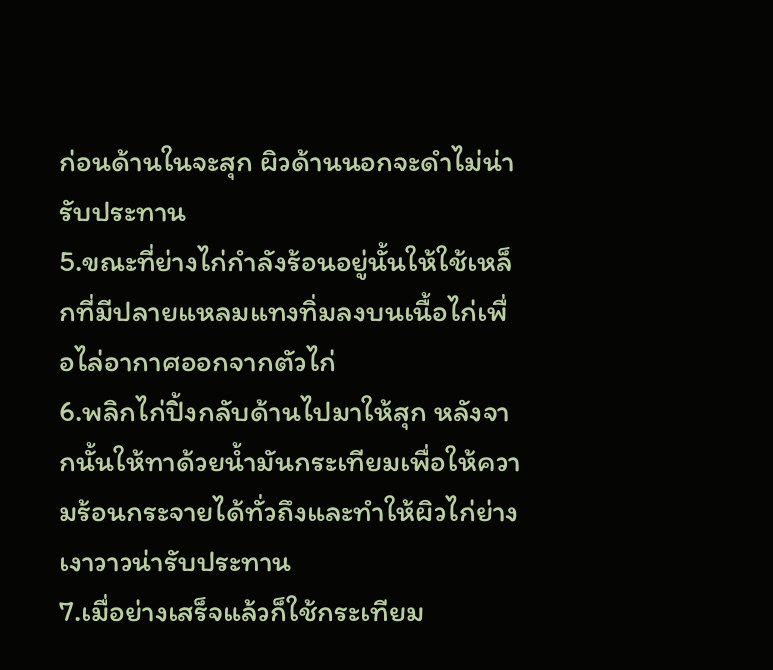ก่อนด้านในจะสุก ผิวด้านนอกจะดำไม่น่ารับประทาน
5.ขณะที่ย่างไก่กำลังร้อนอยู่นั้นให้ใช้เหล็กที่มีปลายแหลมแทงทิ่มลงบนเนื้อไก่เพื่อไล่อากาศออกจากตัวไก่
6.พลิกไก่ปิ้งกลับด้านไปมาให้สุก หลังจากนั้นให้ทาด้วยน้ำมันกระเทียมเพื่อให้ความร้อนกระจายได้ทั่วถึงและทำให้ผิวไก่ย่างเงาวาวน่ารับประทาน
7.เมื่อย่างเสร็จแล้วก็ใช้กระเทียม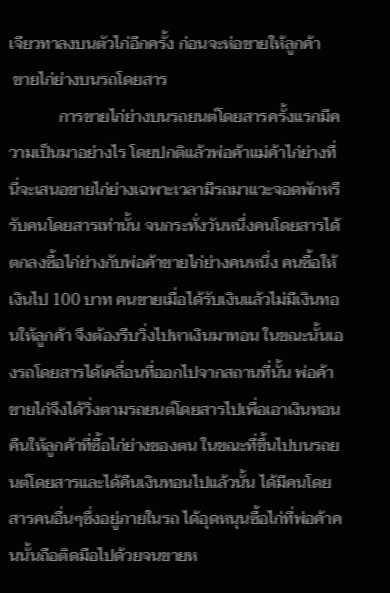เจียวทาลงบนตัวไก่อีกครั้ง ก่อนจะห่อขายให้ลูกค้า
 ขายไก่ย่างบนรถโดยสาร
            การขายไก่ย่างบนรถยนต์โดยสารครั้งแรกมีความเป็นมาอย่างไร โดยปกติแล้วพ่อค้าแม่ค้าไก่ย่างที่นี่จะเสนอขายไก่ย่างเฉพาะเวลามีรถมาแวะจอดพักหรืรับคนโดยสารเท่านั้น จนกระทั่งวันหนึ่งคนโดยสารได้ตกลงซื้อไก่ย่างกับพ่อค้าขายไก่ย่างคนหนึ่ง คนซื้อให้เงินไป 100 บาท คนขายเมื่อได้รับเงินแล้วไม่มีเงินทอนให้ลูกค้า จึงต้องรีบวิ่งไปหาเงินมาทอน ในขณะนั้นเองรถโดยสารได้เคลื่อนที่ออกไปจากสถานที่นั้น พ่อค้าขายไก่จึงได้วิ่งตามรถยนต์โดยสารไปเพื่อเอาเงินทอนคืนให้ลูกค้าที่ซื้อไก่ย่างของตน ในขณะที่ขึ้นไปบนรถยนต์โดยสารและได้คืนเงินทอนไปแล้วนั้น ได้มีคนโดยสารคนอื่นๆซึ่งอยู่ภายในรถ ได้อุดหนุนซื้อไก่ที่พ่อค้าคนนั้นถือติดมือไปด้วยจนขายห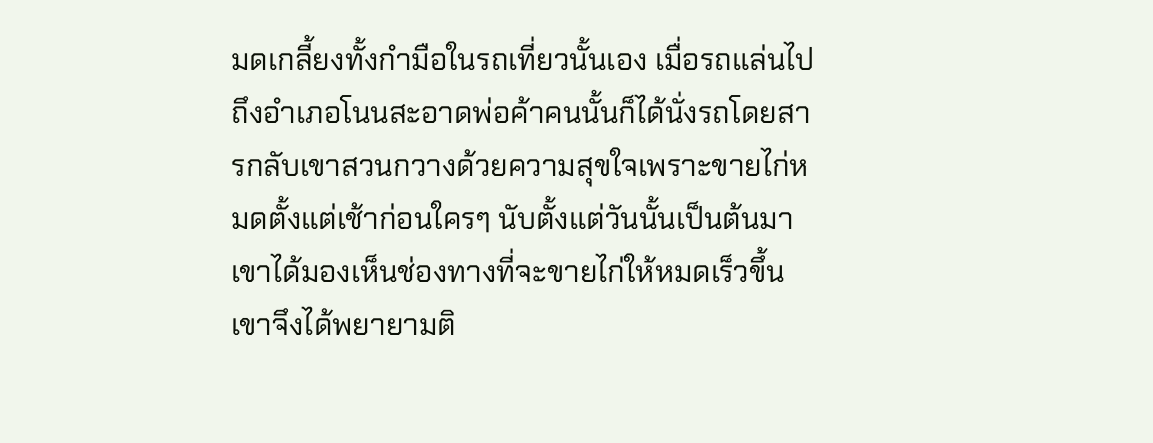มดเกลี้ยงทั้งกำมือในรถเที่ยวนั้นเอง เมื่อรถแล่นไปถึงอำเภอโนนสะอาดพ่อค้าคนนั้นก็ได้นั่งรถโดยสารกลับเขาสวนกวางด้วยความสุขใจเพราะขายไก่หมดตั้งแต่เช้าก่อนใครๆ นับตั้งแต่วันนั้นเป็นต้นมาเขาได้มองเห็นช่องทางที่จะขายไก่ให้หมดเร็วขึ้น เขาจึงได้พยายามติ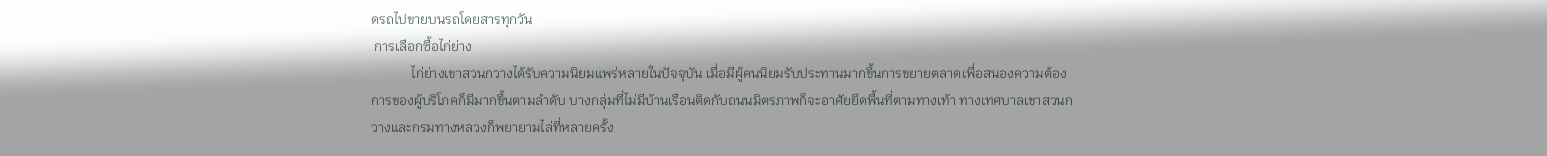ดรถไปขายบนรถโดยสารทุกวัน
 การเลือกซื้อไก่ย่าง
            ไก่ย่างเขาสวนกวางได้รับความนิยมแพร่หลายในปัจจุบัน เมื่อมีผู้คนนิยมรับประทานมากขึ้นการขยายตลาดเพื่อสนองความต้องการของผู้บริโภคก็มีมากขึ้นตามลำดับ บางกลุ่มที่ไม่มีบ้านเรือนติดกับถนนมิตรภาพก็จะอาศัยยึดพื้นที่ตามทางเท้า ทางเทศบาลเขาสวนกวางและกรมทางหลวงก็พยายามไล่ที่หลายครั้ง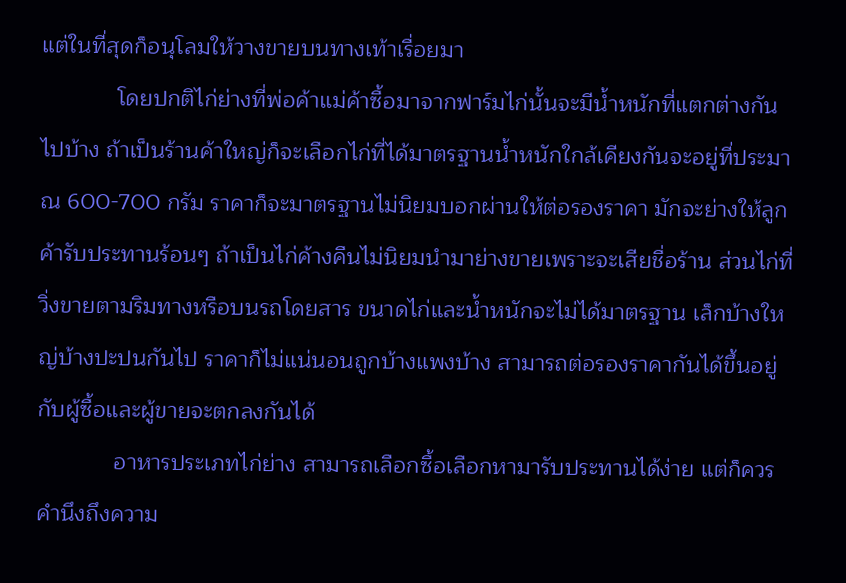แต่ในที่สุดก็อนุโลมให้วางขายบนทางเท้าเรื่อยมา
            โดยปกติไก่ย่างที่พ่อค้าแม่ค้าซื้อมาจากฟาร์มไก่นั้นจะมีน้ำหนักที่แตกต่างกันไปบ้าง ถ้าเป็นร้านค้าใหญ่ก็จะเลือกไก่ที่ได้มาตรฐานน้ำหนักใกล้เคียงกันจะอยู่ที่ประมาณ 600-700 กรัม ราคาก็จะมาตรฐานไม่นิยมบอกผ่านให้ต่อรองราคา มักจะย่างให้ลูกค้ารับประทานร้อนๆ ถ้าเป็นไก่ค้างคืนไม่นิยมนำมาย่างขายเพราะจะเสียชื่อร้าน ส่วนไก่ที่วิ่งขายตามริมทางหรือบนรถโดยสาร ขนาดไก่และน้ำหนักจะไม่ได้มาตรฐาน เล็กบ้างใหญ่บ้างปะปนกันไป ราคาก็ไม่แน่นอนถูกบ้างแพงบ้าง สามารถต่อรองราคากันได้ขึ้นอยู่กับผู้ซื้อและผู้ขายจะตกลงกันได้
            อาหารประเภทไก่ย่าง สามารถเลือกซื้อเลือกหามารับประทานได้ง่าย แต่ก็ควรคำนึงถึงความ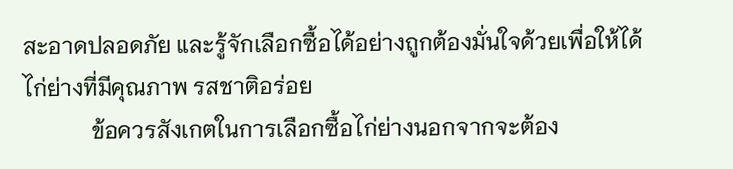สะอาดปลอดภัย และรู้จักเลือกซื้อได้อย่างถูกต้องมั่นใจด้วยเพื่อให้ได้ไก่ย่างที่มีคุณภาพ รสชาติอร่อย
            ข้อควรสังเกตในการเลือกซื้อไก่ย่างนอกจากจะต้อง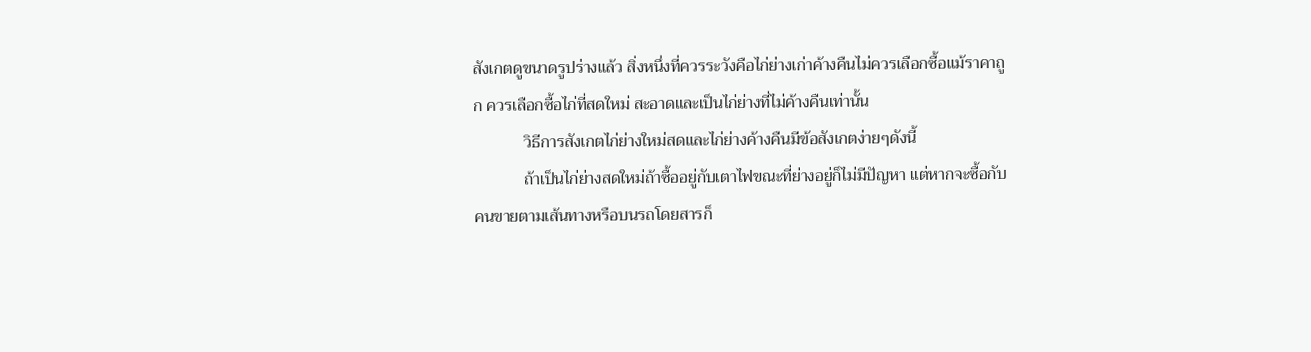สังเกตดูขนาดรูปร่างแล้ว สิ่งหนึ่งที่ควรระวังคือไก่ย่างเก่าค้างคืนไม่ควรเลือกซื้อแม้ราคาถูก ควรเลือกซื้อไก่ที่สดใหม่ สะอาดและเป็นไก่ย่างที่ไม่ค้างคืนเท่านั้น
            วิธีการสังเกตไก่ย่างใหม่สดและไก่ย่างค้างคืนมีข้อสังเกตง่ายๆดังนี้
            ถ้าเป็นไก่ย่างสดใหม่ถ้าซื้ออยู่กับเตาไฟขณะที่ย่างอยู่ก็ไม่มีปัญหา แต่หากจะซื้อกับคนขายตามเส้นทางหรือบนรถโดยสารก็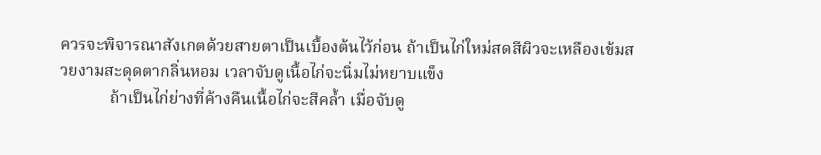ควรจะพิจารณาสังเกตด้วยสายตาเป็นเบื้องต้นไว้ก่อน ถ้าเป็นไก่ใหม่สดสีผิวจะเหลืองเข้มสวยงามสะดุดตากลิ่นหอม เวลาจับดูเนื้อไก่จะนิ่มไม่หยาบแข็ง
            ถ้าเป็นไก่ย่างที่ค้างคืนเนื้อไก่จะสีคล้ำ เมื่อจับดู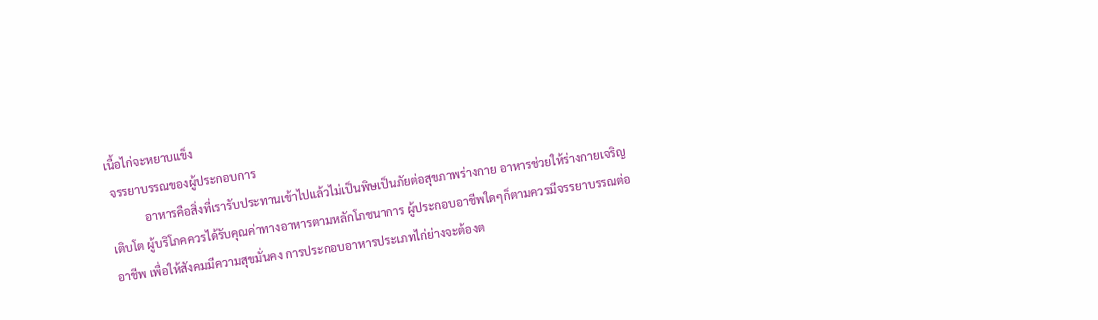เนื้อไก่จะหยาบแข็ง
 จรรยาบรรณของผู้ประกอบการ
            อาหารคือสิ่งที่เรารับประทานเข้าไปแล้วไม่เป็นพิษเป็นภัยต่อสุขภาพร่างกาย อาหารช่วยให้ร่างกายเจริญเติบโต ผู้บริโภคควรได้รับคุณค่าทางอาหารตามหลักโภชนาการ ผู้ประกอบอาชีพใดๆก็ตามควรมีจรรยาบรรณต่ออาชีพ เพื่อให้สังคมมีความสุขมั่นคง การประกอบอาหารประเภทไก่ย่างจะต้องต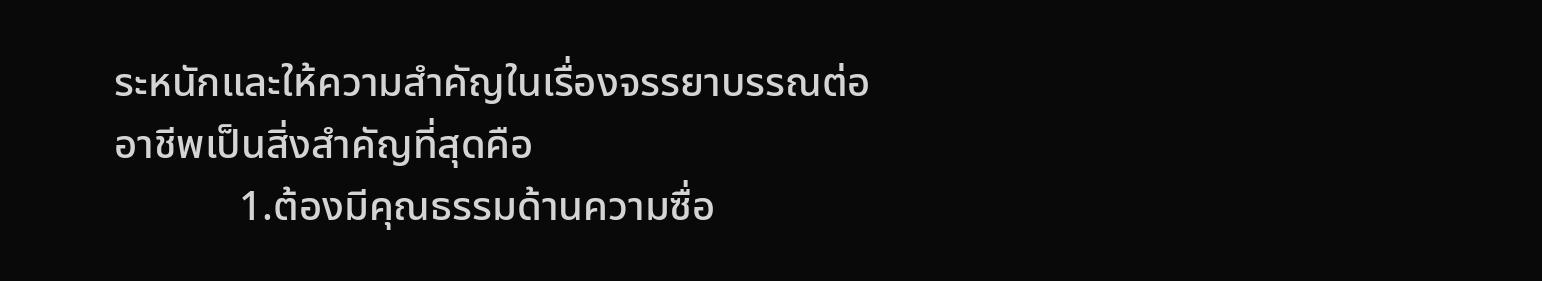ระหนักและให้ความสำคัญในเรื่องจรรยาบรรณต่ออาชีพเป็นสิ่งสำคัญที่สุดคือ
            1.ต้องมีคุณธรรมด้านความซื่อ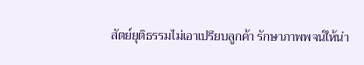สัตย์ยุติธรรมไม่เอาเปรียบลูกค้า รักษาภาพพจน์ให้น่า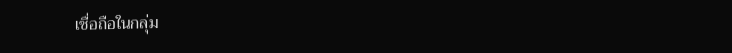เชื่อถือในกลุ่ม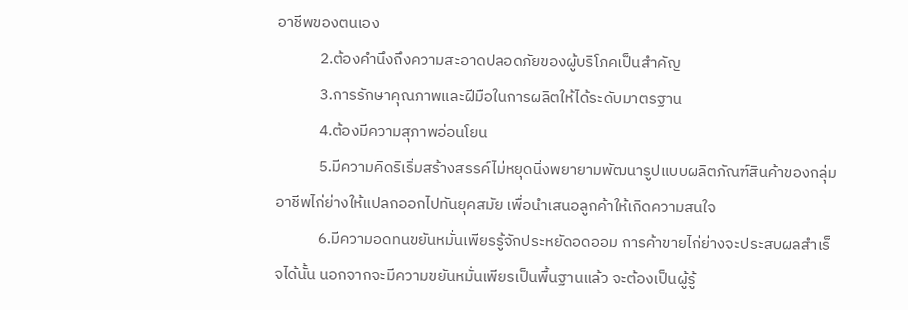อาชีพของตนเอง
            2.ต้องคำนึงถึงความสะอาดปลอดภัยของผู้บริโภคเป็นสำคัญ
            3.การรักษาคุณภาพและฝีมือในการผลิตให้ได้ระดับมาตรฐาน
            4.ต้องมีความสุภาพอ่อนโยน
            5.มีความคิดริเริ่มสร้างสรรค์ไม่หยุดนิ่งพยายามพัฒนารูปแบบผลิตภัณฑ์สินค้าของกลุ่มอาชีพไก่ย่างให้แปลกออกไปทันยุคสมัย เพื่อนำเสนอลูกค้าให้เกิดความสนใจ
            6.มีความอดทนขยันหมั่นเพียรรู้จักประหยัดอดออม การค้าขายไก่ย่างจะประสบผลสำเร็จได้นั้น นอกจากจะมีความขยันหมั่นเพียรเป็นพื้นฐานแล้ว จะต้องเป็นผู้รู้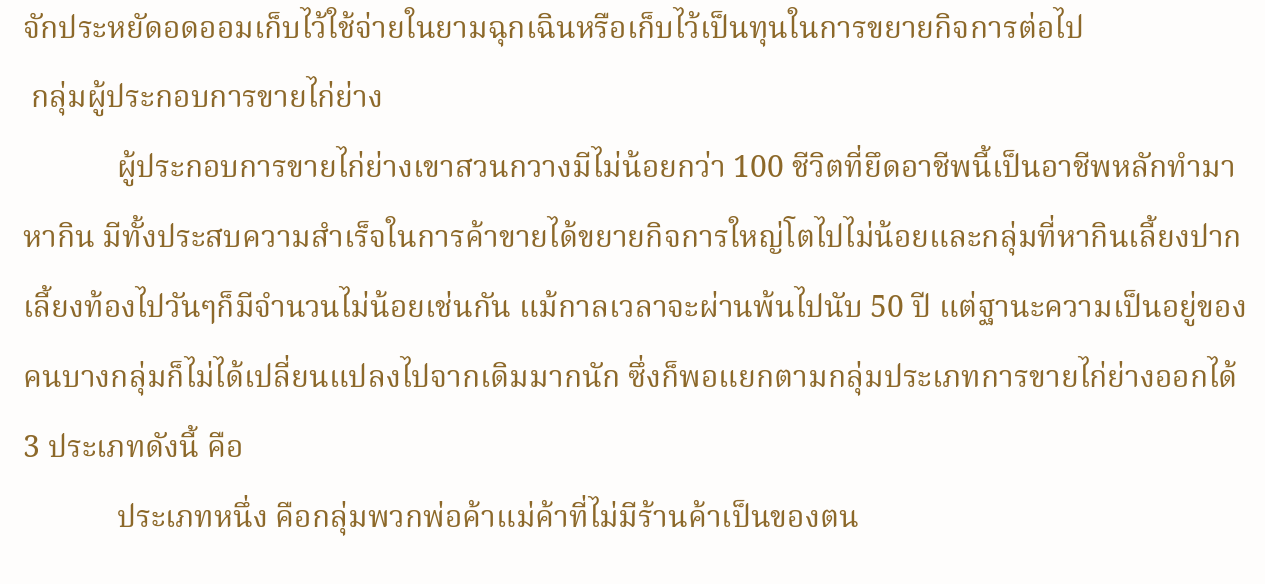จักประหยัดอดออมเก็บไว้ใช้จ่ายในยามฉุกเฉินหรือเก็บไว้เป็นทุนในการขยายกิจการต่อไป
 กลุ่มผู้ประกอบการขายไก่ย่าง
            ผู้ประกอบการขายไก่ย่างเขาสวนกวางมีไม่น้อยกว่า 100 ชีวิตที่ยึดอาชีพนี้เป็นอาชีพหลักทำมาหากิน มีทั้งประสบความสำเร็จในการค้าขายได้ขยายกิจการใหญ่โตไปไม่น้อยและกลุ่มที่หากินเลี้ยงปากเลี้ยงท้องไปวันๆก็มีจำนวนไม่น้อยเช่นกัน แม้กาลเวลาจะผ่านพ้นไปนับ 50 ปี แต่ฐานะความเป็นอยู่ของคนบางกลุ่มก็ไม่ได้เปลี่ยนแปลงไปจากเดิมมากนัก ซึ่งก็พอแยกตามกลุ่มประเภทการขายไก่ย่างออกได้ 3 ประเภทดังนี้ คือ
            ประเภทหนึ่ง คือกลุ่มพวกพ่อค้าแม่ค้าที่ไม่มีร้านค้าเป็นของตน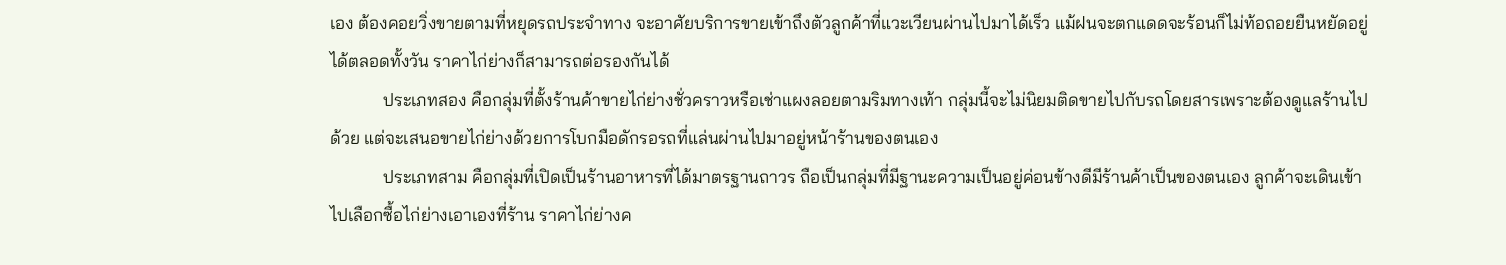เอง ต้องคอยวิ่งขายตามที่หยุดรถประจำทาง จะอาศัยบริการขายเข้าถึงตัวลูกค้าที่แวะเวียนผ่านไปมาได้เร็ว แม้ฝนจะตกแดดจะร้อนก็ไม่ท้อถอยยืนหยัดอยู่ได้ตลอดทั้งวัน ราคาไก่ย่างก็สามารถต่อรองกันได้
            ประเภทสอง คือกลุ่มที่ตั้งร้านค้าขายไก่ย่างชั่วคราวหรือเช่าแผงลอยตามริมทางเท้า กลุ่มนี้จะไม่นิยมติดขายไปกับรถโดยสารเพราะต้องดูแลร้านไปด้วย แต่จะเสนอขายไก่ย่างด้วยการโบกมือดักรอรถที่แล่นผ่านไปมาอยู่หน้าร้านของตนเอง
            ประเภทสาม คือกลุ่มที่เปิดเป็นร้านอาหารที่ได้มาตรฐานถาวร ถือเป็นกลุ่มที่มีฐานะความเป็นอยู่ค่อนข้างดีมีร้านค้าเป็นของตนเอง ลูกค้าจะเดินเข้าไปเลือกซื้อไก่ย่างเอาเองที่ร้าน ราคาไก่ย่างค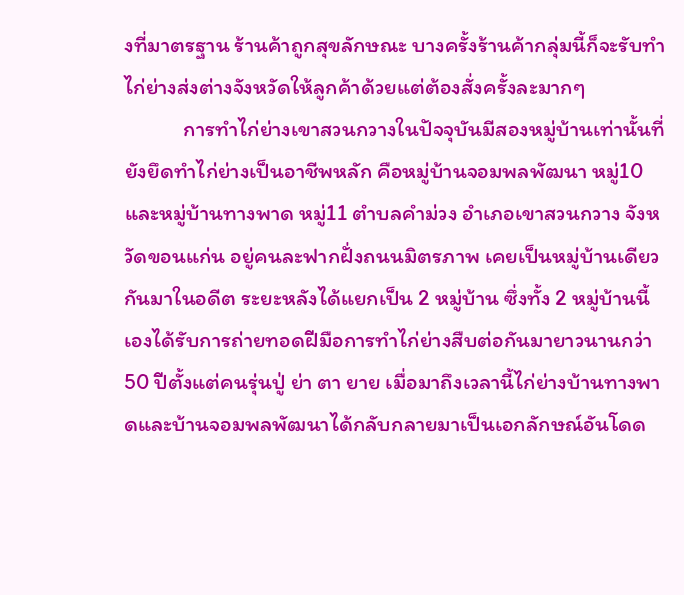งที่มาตรฐาน ร้านค้าถูกสุขลักษณะ บางครั้งร้านค้ากลุ่มนี้ก็จะรับทำไก่ย่างส่งต่างจังหวัดให้ลูกค้าด้วยแต่ต้องสั่งครั้งละมากๆ
            การทำไก่ย่างเขาสวนกวางในปัจจุบันมีสองหมู่บ้านเท่านั้นที่ยังยึดทำไก่ย่างเป็นอาชีพหลัก คือหมู่บ้านจอมพลพัฒนา หมู่10 และหมู่บ้านทางพาด หมู่11 ตำบลคำม่วง อำเภอเขาสวนกวาง จังหวัดขอนแก่น อยู่คนละฟากฝั่งถนนมิตรภาพ เคยเป็นหมู่บ้านเดียวกันมาในอดีต ระยะหลังได้แยกเป็น 2 หมู่บ้าน ซึ่งทั้ง 2 หมู่บ้านนี้เองได้รับการถ่ายทอดฝีมือการทำไก่ย่างสืบต่อกันมายาวนานกว่า 50 ปีตั้งแต่คนรุ่นปู่ ย่า ตา ยาย เมื่อมาถึงเวลานี้ไก่ย่างบ้านทางพาดและบ้านจอมพลพัฒนาได้กลับกลายมาเป็นเอกลักษณ์อันโดด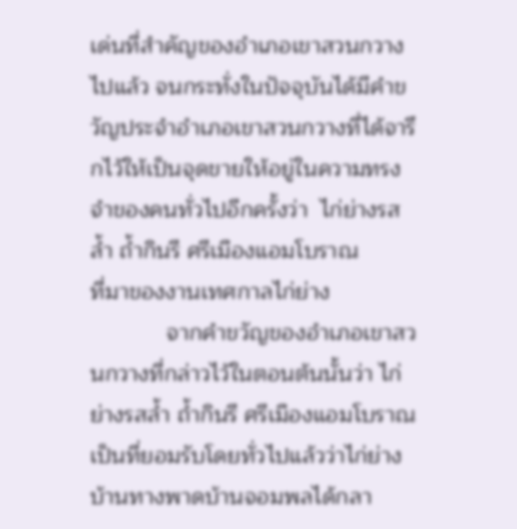เด่นที่สำคัญของอำเภอเขาสวนกวางไปแล้ว จนกระทั่งในปัจจุบันได้มีคำขวัญประจำอำเภอเขาสวนกวางที่ได้จารึกไว้ให้เป็นจุดขายให้อยู่ในความทรงจำของคนทั่วไปอีกครั้งว่า  ไก่ย่างรสล้ำ ถ้ำกินรี ศรีเมืองแอมโบราณ
ที่มาของงานเทศกาลไก่ย่าง
            จากคำขวัญของอำเภอเขาสวนกวางที่กล่าวไว้ในตอนต้นนั้นว่า ไก่ย่างรสล้ำ ถ้ำกินรี ศรีเมืองแอมโบราณ เป็นที่ยอมรับโดยทั่วไปแล้วว่าไก่ย่างบ้านทางพาดบ้านจอมพลได้กลา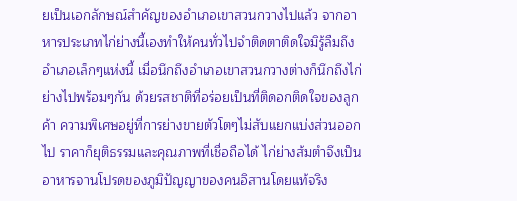ยเป็นเอกลักษณ์สำคัญของอำเภอเขาสวนกวางไปแล้ว จากอาหารประเภทไก่ย่างนี้เองทำให้คนทั่วไปจำติดตาติดใจมิรู้ลืมถึงอำเภอเล็กๆแห่งนี้ เมื่อนึกถึงอำเภอเขาสวนกวางต่างก็นึกถึงไก่ย่างไปพร้อมๆกัน ด้วยรสชาติที่อร่อยเป็นที่ติดอกติดใจของลูกค้า ความพิเศษอยู่ที่การย่างขายตัวโตๆไม่สับแยกแบ่งส่วนออกไป ราคาก็ยุติธรรมและคุณภาพที่เชื่อถือได้ ไก่ย่างส้มตำจึงเป็นอาหารจานโปรดของภูมิปัญญาของคนอิสานโดยแท้จริง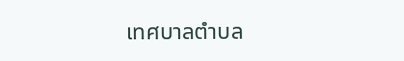เทศบาลตำบล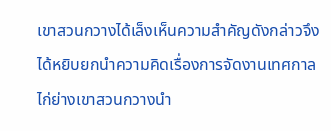เขาสวนกวางได้เล็งเห็นความสำคัญดังกล่าวจึงได้หยิบยกนำความคิดเรื่องการจัดงานเทศกาลไก่ย่างเขาสวนกวางนำ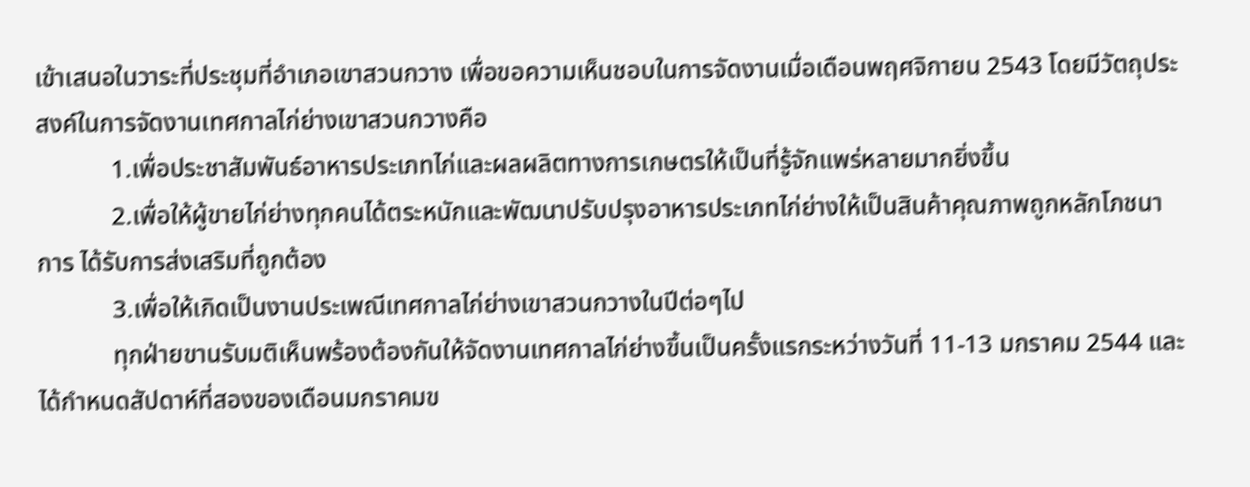เข้าเสนอในวาระที่ประชุมที่อำเภอเขาสวนกวาง เพื่อขอความเห็นชอบในการจัดงานเมื่อเดือนพฤศจิกายน 2543 โดยมีวัตถุประสงค์ในการจัดงานเทศกาลไก่ย่างเขาสวนกวางคือ
            1.เพื่อประชาสัมพันธ์อาหารประเภทไก่และผลผลิตทางการเกษตรให้เป็นที่รู้จักแพร่หลายมากยิ่งขึ้น
            2.เพื่อให้ผู้ขายไก่ย่างทุกคนได้ตระหนักและพัฒนาปรับปรุงอาหารประเภทไก่ย่างให้เป็นสินค้าคุณภาพถูกหลักโภชนาการ ได้รับการส่งเสริมที่ถูกต้อง
            3.เพื่อให้เกิดเป็นงานประเพณีเทศกาลไก่ย่างเขาสวนกวางในปีต่อๆไป
            ทุกฝ่ายขานรับมติเห็นพร้องต้องกันให้จัดงานเทศกาลไก่ย่างขึ้นเป็นครั้งแรกระหว่างวันที่ 11-13 มกราคม 2544 และได้กำหนดสัปดาห์ที่สองของเดือนมกราคมข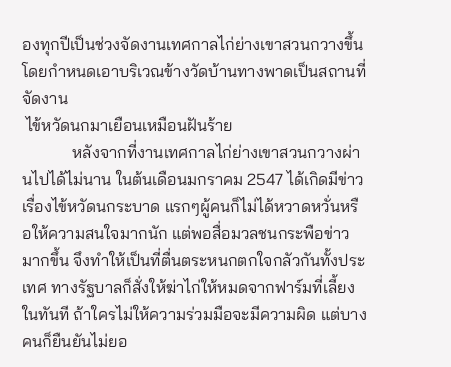องทุกปีเป็นช่วงจัดงานเทศกาลไก่ย่างเขาสวนกวางขึ้น โดยกำหนดเอาบริเวณข้างวัดบ้านทางพาดเป็นสถานที่จัดงาน
 ไข้หวัดนกมาเยือนเหมือนฝันร้าย
            หลังจากที่งานเทศกาลไก่ย่างเขาสวนกวางผ่านไปได้ไม่นาน ในต้นเดือนมกราคม 2547 ได้เกิดมีข่าวเรื่องไข้หวัดนกระบาด แรกๆผู้คนก็ไม่ได้หวาดหวั่นหรือให้ความสนใจมากนัก แต่พอสื่อมวลชนกระพือข่าวมากขึ้น จึงทำให้เป็นที่ตื่นตระหนกตกใจกลัวกันทั้งประเทศ ทางรัฐบาลก็สั่งให้ฆ่าไก่ให้หมดจากฟาร์มที่เลี้ยงในทันที ถ้าใครไม่ให้ความร่วมมือจะมีความผิด แต่บางคนก็ยืนยันไม่ยอ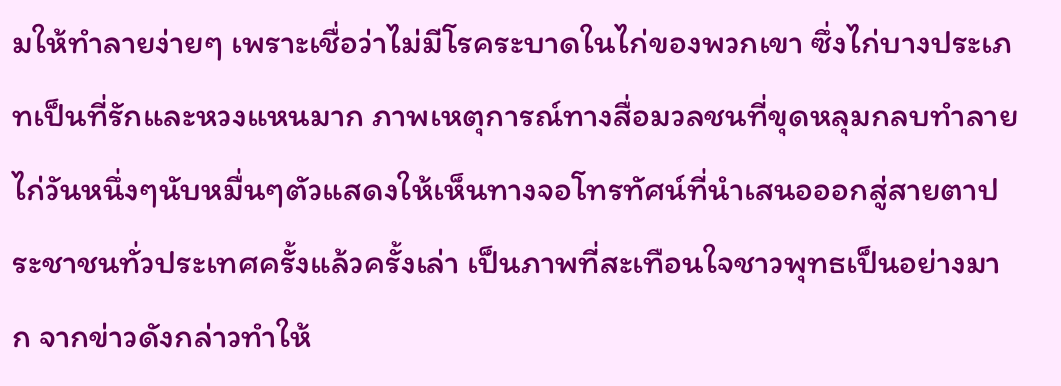มให้ทำลายง่ายๆ เพราะเชื่อว่าไม่มีโรคระบาดในไก่ของพวกเขา ซึ่งไก่บางประเภทเป็นที่รักและหวงแหนมาก ภาพเหตุการณ์ทางสื่อมวลชนที่ขุดหลุมกลบทำลายไก่วันหนึ่งๆนับหมื่นๆตัวแสดงให้เห็นทางจอโทรทัศน์ที่นำเสนอออกสู่สายตาประชาชนทั่วประเทศครั้งแล้วครั้งเล่า เป็นภาพที่สะเทือนใจชาวพุทธเป็นอย่างมาก จากข่าวดังกล่าวทำให้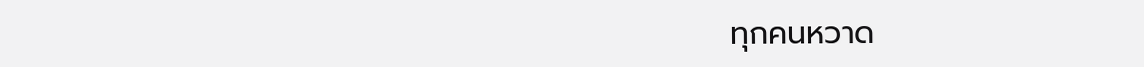ทุกคนหวาด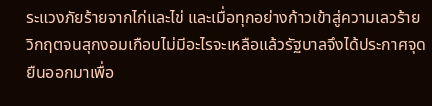ระแวงภัยร้ายจากไก่และไข่ และเมื่อทุกอย่างก้าวเข้าสู่ความเลวร้ายวิกฤตจนสุกงอมเกือบไม่มีอะไรจะเหลือแล้วรัฐบาลจึงได้ประกาศจุดยืนออกมาเพื่อ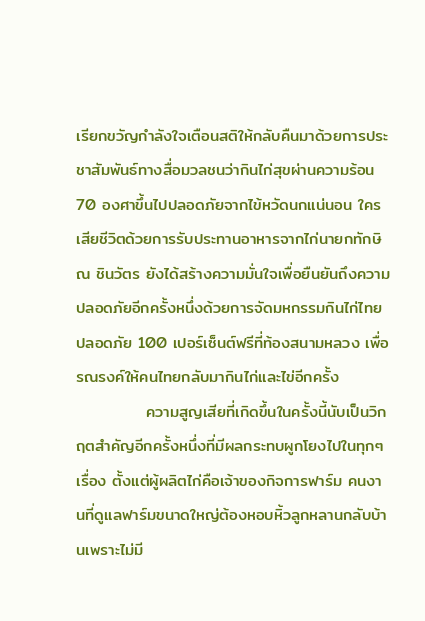เรียกขวัญกำลังใจเตือนสติให้กลับคืนมาด้วยการประชาสัมพันธ์ทางสื่อมวลชนว่ากินไก่สุขผ่านความร้อน 70 องศาขึ้นไปปลอดภัยจากไข้หวัดนกแน่นอน ใครเสียชีวิตด้วยการรับประทานอาหารจากไก่นายกทักษิณ ชินวัตร ยังได้สร้างความมั่นใจเพื่อยืนยันถึงความปลอดภัยอีกครั้งหนึ่งด้วยการจัดมหกรรมกินไก่ไทยปลอดภัย 100 เปอร์เซ็นต์ฟรีที่ท้องสนามหลวง เพื่อรณรงค์ให้คนไทยกลับมากินไก่และไข่อีกครั้ง
            ความสูญเสียที่เกิดขึ้นในครั้งนี้นับเป็นวิกฤตสำคัญอีกครั้งหนึ่งที่มีผลกระทบผูกโยงไปในทุกๆเรื่อง ตั้งแต่ผู้ผลิตไก่คือเจ้าของกิจการฟาร์ม คนงานที่ดูแลฟาร์มขนาดใหญ่ต้องหอบหิ้วลูกหลานกลับบ้านเพราะไม่มี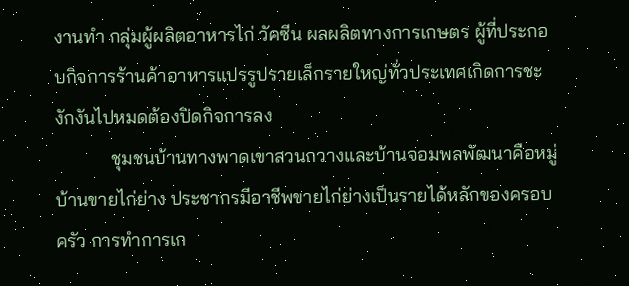งานทำ กลุ่มผู้ผลิตอาหารไก่ วัคซีน ผลผลิตทางการเกษตร ผู้ที่ประกอบกิจการร้านค้าอาหารแปรรูปรายเล็กรายใหญ่ทั่วประเทศเกิดการชะงักงันไปหมดต้องปิดกิจการลง
            ชุมชนบ้านทางพาดเขาสวนกวางและบ้านจอมพลพัฒนาคือหมู่บ้านขายไก่ย่าง ประชากรมีอาชีพขายไก่ย่างเป็นรายได้หลักของครอบครัว การทำการเก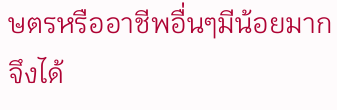ษตรหรืออาชีพอื่นๆมีน้อยมาก จึงได้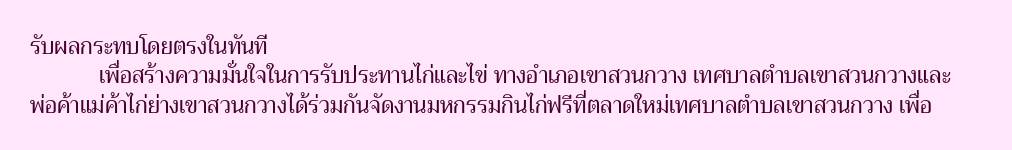รับผลกระทบโดยตรงในทันที
            เพื่อสร้างความมั่นใจในการรับประทานไก่และไข่ ทางอำเภอเขาสวนกวาง เทศบาลตำบลเขาสวนกวางและพ่อค้าแม่ค้าไก่ย่างเขาสวนกวางได้ร่วมกันจัดงานมหกรรมกินไก่ฟรีที่ตลาดใหม่เทศบาลตำบลเขาสวนกวาง เพื่อ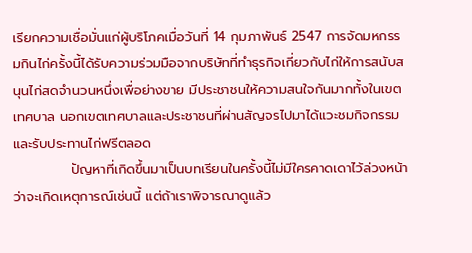เรียกความเชื่อมั่นแก่ผู้บริโภคเมื่อวันที่ 14 กุมภาพันธ์ 2547 การจัดมหกรรมกินไก่ครั้งนี้ได้รับความร่วมมือจากบริษัทที่ทำธุรกิจเกี่ยวกับไก่ให้การสนับสนุนไก่สดจำนวนหนึ่งเพื่อย่างขาย มีประชาชนให้ความสนใจกันมากทั้งในเขตเทศบาล นอกเขตเทศบาลและประชาชนที่ผ่านสัญจรไปมาได้แวะชมกิจกรรมและรับประทานไก่ฟรีตลอด
            ปัญหาที่เกิดขึ้นมาเป็นบทเรียนในครั้งนี้ไม่มีใครคาดเดาไว้ล่วงหน้าว่าจะเกิดเหตุการณ์เช่นนี้ แต่ถ้าเราพิจารณาดูแล้ว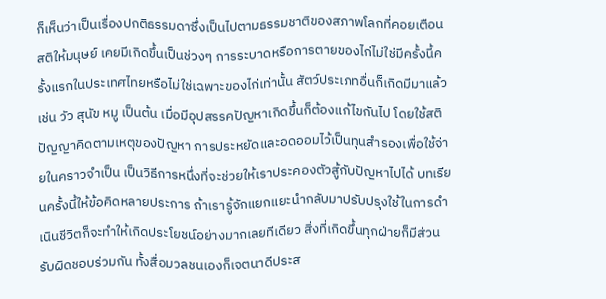ก็เห็นว่าเป็นเรื่องปกติธรรมดาซึ่งเป็นไปตามธรรมชาติของสภาพโลกที่คอยเตือนสติให้มนุษย์ เคยมีเกิดขึ้นเป็นช่วงๆ การระบาดหรือการตายของไก่ไม่ใช่มีครั้งนี้ครั้งแรกในประเทศไทยหรือไม่ใช่เฉพาะของไก่เท่านั้น สัตว์ประเภทอื่นก็เกิดมีมาแล้ว เช่น วัว สุนัข หมู เป็นต้น เมื่อมีอุปสรรคปัญหาเกิดขึ้นก็ต้องแก้ไขกันไป โดยใช้สติปัญญาคิดตามเหตุของปัญหา การประหยัดและอดออมไว้เป็นทุนสำรองเพื่อใช้จ่ายในคราวจำเป็น เป็นวิธีการหนึ่งที่จะช่วยให้เราประคองตัวสู้กับปัญหาไปได้ บทเรียนครั้งนี้ให้ข้อคิดหลายประการ ถ้าเรารู้จักแยกแยะนำกลับมาปรับปรุงใช้ในการดำเนินชีวิตก็จะทำให้เกิดประโยชน์อย่างมากเลยทีเดียว สิ่งที่เกิดขึ้นทุกฝ่ายก็มีส่วนรับผิดชอบร่วมกัน ทั้งสื่อมวลชนเองก็เจตนาดีประส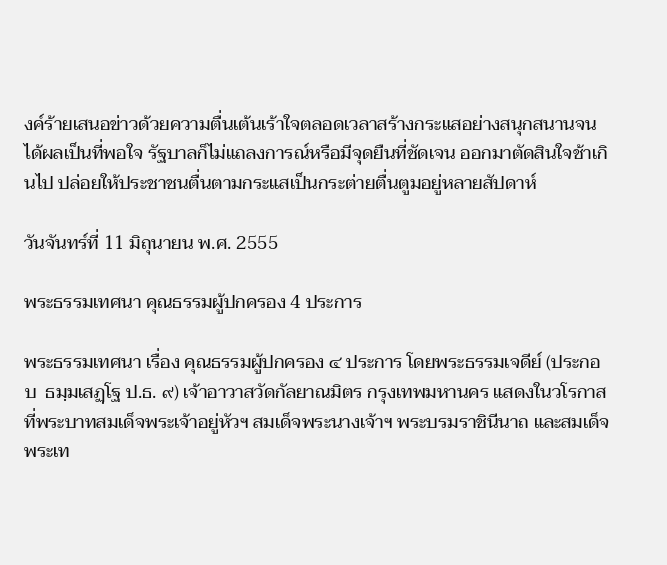งค์ร้ายเสนอข่าวด้วยความตื่นเต้นเร้าใจตลอดเวลาสร้างกระแสอย่างสนุกสนานจนได้ผลเป็นที่พอใจ รัฐบาลก็ไม่แถลงการณ์หรือมีจุดยืนที่ชัดเจน ออกมาตัดสินใจช้าเกินไป ปล่อยให้ประชาชนตื่นตามกระแสเป็นกระต่ายตื่นตูมอยู่หลายสัปดาห์

วันจันทร์ที่ 11 มิถุนายน พ.ศ. 2555

พระธรรมเทศนา คุณธรรมผู้ปกครอง 4 ประการ

พระธรรมเทศนา เรื่อง คุณธรรมผู้ปกครอง ๔ ประการ โดยพระธรรมเจดีย์ (ประกอบ  ธมฺมเสฏฺโฐ ป.ธ. ๙) เจ้าอาวาสวัดกัลยาณมิตร กรุงเทพมหานคร แสดงในวโรกาส ที่พระบาทสมเด็จพระเจ้าอยู่หัวฯ สมเด็จพระนางเจ้าฯ พระบรมราชินีนาถ และสมเด็จพระเท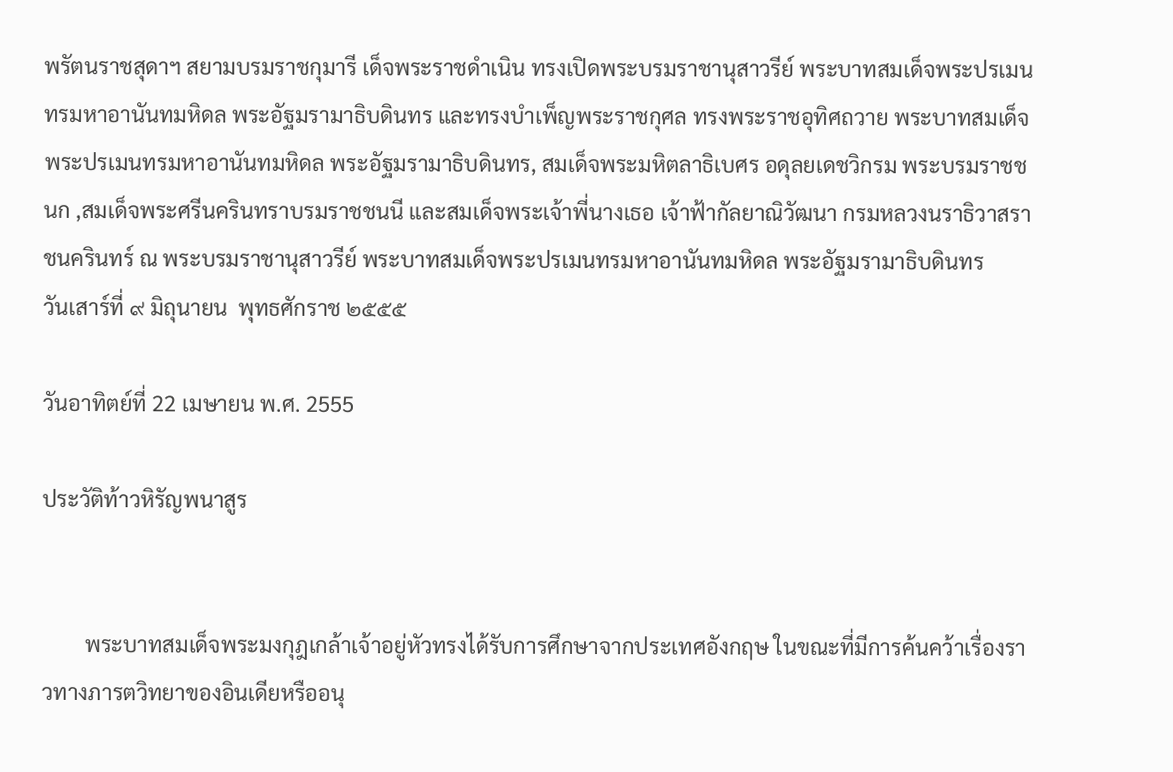พรัตนราชสุดาฯ สยามบรมราชกุมารี เด็จพระราชดำเนิน ทรงเปิดพระบรมราชานุสาวรีย์ พระบาทสมเด็จพระปรเมนทรมหาอานันทมหิดล พระอัฐมรามาธิบดินทร และทรงบำเพ็ญพระราชกุศล ทรงพระราชอุทิศถวาย พระบาทสมเด็จพระปรเมนทรมหาอานันทมหิดล พระอัฐมรามาธิบดินทร, สมเด็จพระมหิตลาธิเบศร อดุลยเดชวิกรม พระบรมราชชนก ,สมเด็จพระศรีนครินทราบรมราชชนนี และสมเด็จพระเจ้าพี่นางเธอ เจ้าฟ้ากัลยาณิวัฒนา กรมหลวงนราธิวาสราชนครินทร์ ณ พระบรมราชานุสาวรีย์ พระบาทสมเด็จพระปรเมนทรมหาอานันทมหิดล พระอัฐมรามาธิบดินทร
วันเสาร์ที่ ๙ มิถุนายน  พุทธศักราช ๒๕๕๕

วันอาทิตย์ที่ 22 เมษายน พ.ศ. 2555

ประวัติท้าวหิรัญพนาสูร


        พระบาทสมเด็จพระมงกุฎเกล้าเจ้าอยู่หัวทรงได้รับการศึกษาจากประเทศอังกฤษ ในขณะที่มีการค้นคว้าเรื่องราวทางภารตวิทยาของอินเดียหรืออนุ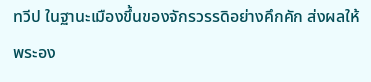ทวีป ในฐานะเมืองขึ้นของจักรวรรดิอย่างคึกคัก ส่งผลให้พระอง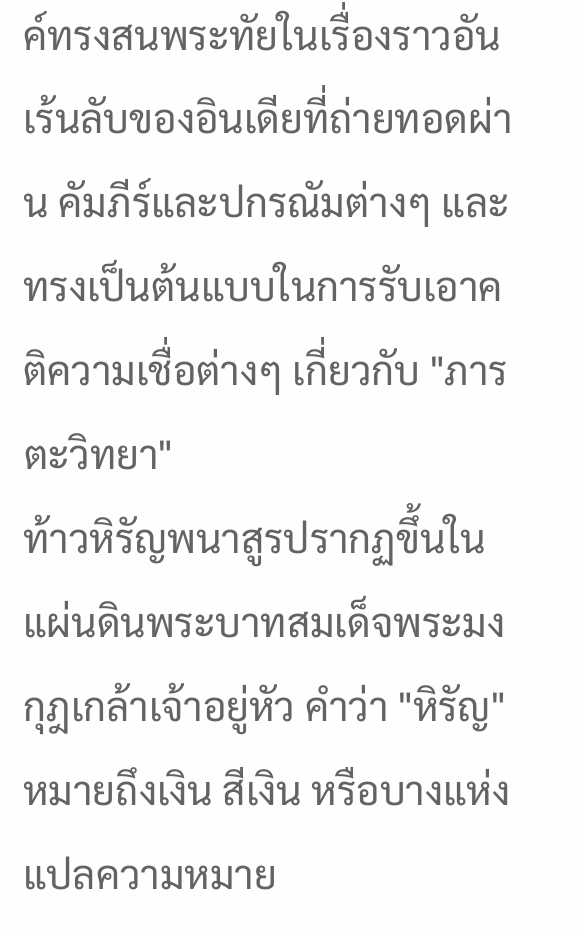ค์ทรงสนพระทัยในเรื่องราวอันเร้นลับของอินเดียที่ถ่ายทอดผ่าน คัมภีร์และปกรณัมต่างๆ และทรงเป็นต้นแบบในการรับเอาคติความเชื่อต่างๆ เกี่ยวกับ "ภารตะวิทยา"
ท้าวหิรัญพนาสูรปรากฏขึ้นในแผ่นดินพระบาทสมเด็จพระมงกุฎเกล้าเจ้าอยู่หัว คำว่า "หิรัญ" หมายถึงเงิน สีเงิน หรือบางแห่งแปลความหมาย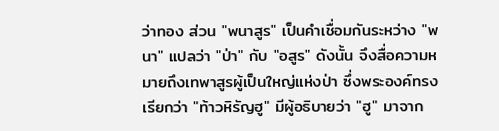ว่าทอง ส่วน "พนาสูร" เป็นคำเชื่อมกันระหว่าง "พนา" แปลว่า "ป่า" กับ "อสูร" ดังนั้น จึงสื่อความหมายถึงเทพาสูรผู้เป็นใหญ่แห่งป่า ซึ่งพระองค์ทรงเรียกว่า "ท้าวหิรัญฮู" มีผู้อธิบายว่า "ฮู" มาจาก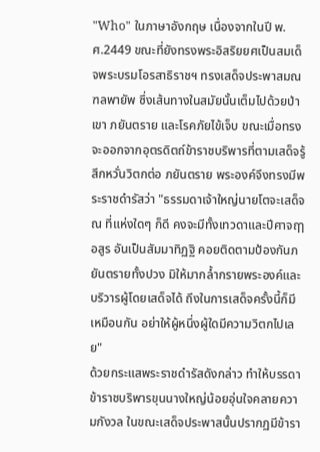"Who" ในภาษาอังกฤษ เนื่องจากในปี พ.ศ.2449 ขณะที่ยังทรงพระอิสริยยศเป็นสมเด็จพระบรมโอรสาธิราชฯ ทรงเสด็จประพาสมณฑลพายัพ ซึ่งเส้นทางในสมัยนั้นเต็มไปด้วยป่าเขา ภยันตราย และโรคภัยไข้เจ็บ ขณะเมื่อทรงจะออกจากอุตรดิตถ์ข้าราชบริพารที่ตามเสด็จรู้สึกหวั่นวิตกต่อ ภยันตราย พระองค์จึงทรงมีพระราชดำรัสว่า "ธรรมดาเจ้าใหญ่นายโตจะเสด็จ ณ ที่แห่งใดๆ ก็ดี คงจะมีทั้งเทวดาและปีศาจฤๅอสูร อันเป็นสัมมาทิฏฐิ คอยติดตามป้องกันภยันตรายทั้งปวง มิให้มากล้ำกรายพระองค์และบริวารผู้โดยเสด็จได้ ถึงในการเสด็จครั้งนี้ก็มีเหมือนกัน อย่าให้ผู้หนึ่งผู้ใดมีความวิตกไปเลย"
ด้วยกระแสพระราชดำรัสดังกล่าว ทำให้บรรดาข้าราชบริพารขุนนางใหญ่น้อยอุ่นใจคลายความกังวล ในขณะเสด็จประพาสนั้นปรากฏมีข้ารา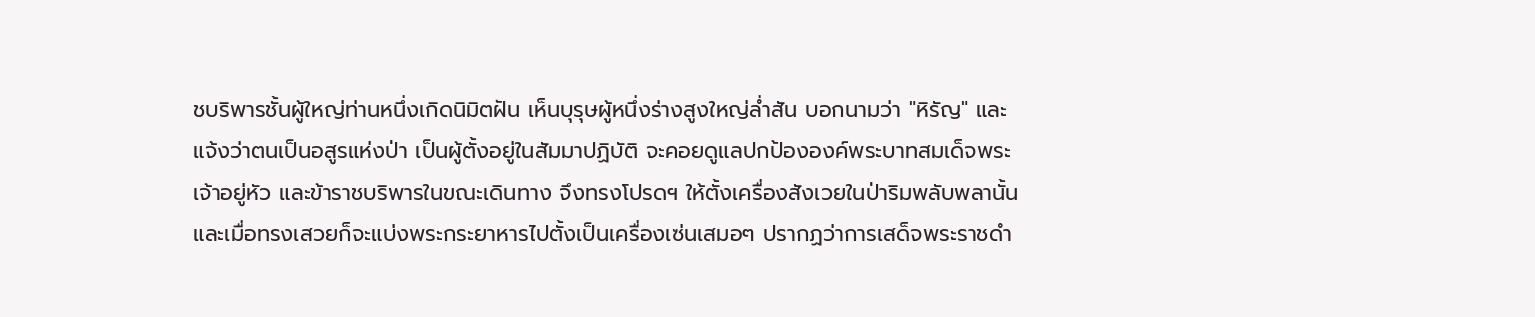ชบริพารชั้นผู้ใหญ่ท่านหนึ่งเกิดนิมิตฝัน เห็นบุรุษผู้หนึ่งร่างสูงใหญ่ล่ำสัน บอกนามว่า "หิรัญ" และแจ้งว่าตนเป็นอสูรแห่งป่า เป็นผู้ตั้งอยู่ในสัมมาปฏิบัติ จะคอยดูแลปกป้ององค์พระบาทสมเด็จพระเจ้าอยู่หัว และข้าราชบริพารในขณะเดินทาง จึงทรงโปรดฯ ให้ตั้งเครื่องสังเวยในป่าริมพลับพลานั้น และเมื่อทรงเสวยก็จะแบ่งพระกระยาหารไปตั้งเป็นเครื่องเซ่นเสมอๆ ปรากฏว่าการเสด็จพระราชดำ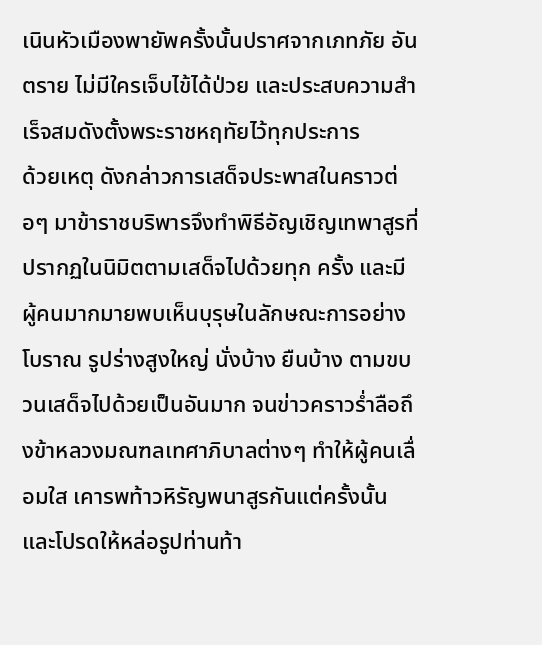เนินหัวเมืองพายัพครั้งนั้นปราศจากเภทภัย อันตราย ไม่มีใครเจ็บไข้ได้ป่วย และประสบความสำเร็จสมดังตั้งพระราชหฤทัยไว้ทุกประการ
ด้วยเหตุ ดังกล่าวการเสด็จประพาสในคราวต่อๆ มาข้าราชบริพารจึงทำพิธีอัญเชิญเทพาสูรที่ปรากฏในนิมิตตามเสด็จไปด้วยทุก ครั้ง และมีผู้คนมากมายพบเห็นบุรุษในลักษณะการอย่างโบราณ รูปร่างสูงใหญ่ นั่งบ้าง ยืนบ้าง ตามขบวนเสด็จไปด้วยเป็นอันมาก จนข่าวคราวร่ำลือถึงข้าหลวงมณฑลเทศาภิบาลต่างๆ ทำให้ผู้คนเลื่อมใส เคารพท้าวหิรัญพนาสูรกันแต่ครั้งนั้น และโปรดให้หล่อรูปท่านท้า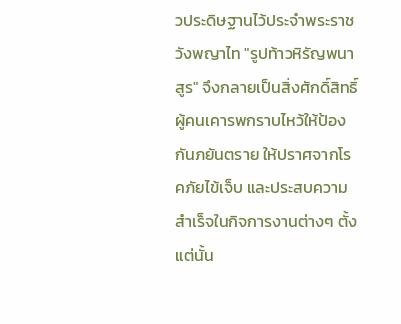วประดิษฐานไว้ประจำพระราชวังพญาไท "รูปท้าวหิรัญพนาสูร" จึงกลายเป็นสิ่งศักดิ์สิทธิ์ ผู้คนเคารพกราบไหว้ให้ป้องกันภยันตราย ให้ปราศจากโรคภัยไข้เจ็บ และประสบความสำเร็จในกิจการงานต่างๆ ตั้งแต่นั้น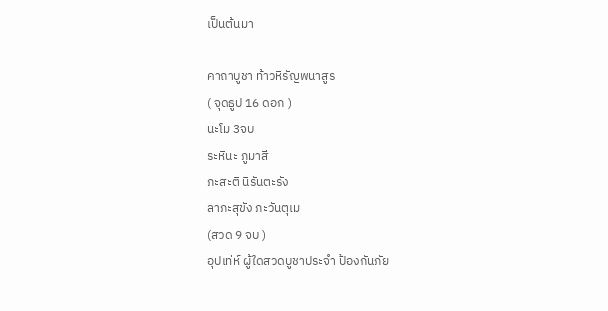เป็นต้นมา

คาถาบูชา ท้าวหิรัญพนาสูร
( จุดธูป 16 ดอก )
นะโม 3จบ
ระหินะ ภูมาสี
ภะสะติ นิรันตะรัง
ลาภะสุขัง ภะวันตุเม
(สวด 9 จบ )
อุปเท่ห์ ผู้ใดสวดบูชาประจำ ป้องกันภัย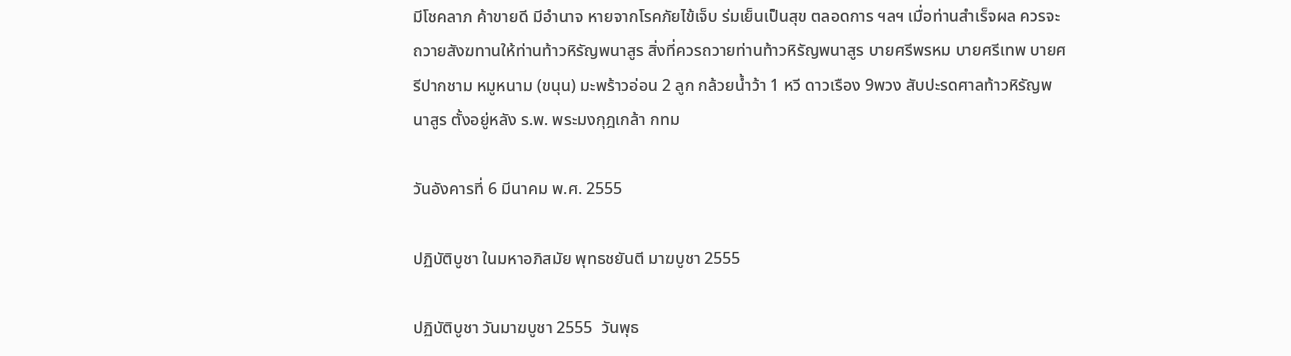มีโชคลาภ ค้าขายดี มีอำนาจ หายจากโรคภัยไข้เจ็บ ร่มเย็นเป็นสุข ตลอดการ ฯลฯ เมื่อท่านสำเร็จผล ควรจะถวายสังฆทานให้ท่านท้าวหิรัญพนาสูร สิ่งที่ควรถวายท่านท้าวหิรัญพนาสูร บายศรีพรหม บายศรีเทพ บายศรีปากชาม หมูหนาม (ขนุน) มะพร้าวอ่อน 2 ลูก กล้วยน้ำว้า 1 หวี ดาวเรือง 9พวง สับปะรดศาลท้าวหิรัญพนาสูร ตั้งอยู่หลัง ร.พ. พระมงกุฎเกล้า กทม

วันอังคารที่ 6 มีนาคม พ.ศ. 2555

ปฏิบัติบูชา ในมหาอภิสมัย พุทธชยันตี มาฆบูชา 2555

ปฏิบัติบูชา วันมาฆบูชา 2555  วันพุธ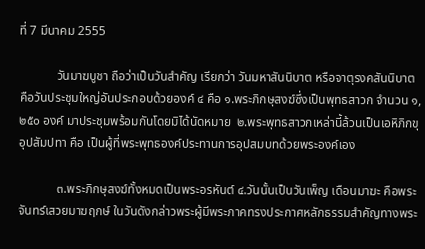ที่ 7 มีนาคม 2555

            วันมาฆบูชา ถือว่าเป็นวันสำคัญ เรียกว่า วันมหาสันนิบาต หรือจาตุรงคสันนิบาต คือวันประชุมใหญ่อันประกอบด้วยองค์ ๔ คือ ๑.พระภิกษุสงฆ์ซึ่งเป็นพุทธสาวก จำนวน ๑,๒๕๐ องค์ มาประชุมพร้อมกันโดยมิได้นัดหมาย  ๒.พระพุทธสาวกเหล่านี้ล้วนเป็นเอหิภิกขุอุปสัมปทา คือ เป็นผู้ที่พระพุทธองค์ประทานการอุปสมบทด้วยพระองค์เอง

            ๓.พระภิกษุสงฆ์ทั้งหมดเป็นพระอรหันต์ ๔.วันนั้นเป็นวันเพ็ญ เดือนมาฆะ คือพระจันทร์เสวยมาฆฤกษ์ ในวันดังกล่าวพระผู้มีพระภาคทรงประกาศหลักธรรมสำคัญทางพระ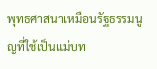พุทธศาสนาเหมือนรัฐธรรมนูญที่ใช้เป็นแม่บท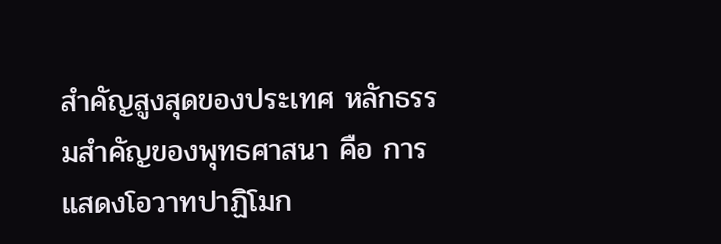สำคัญสูงสุดของประเทศ หลักธรรมสำคัญของพุทธศาสนา คือ การแสดงโอวาทปาฏิโมก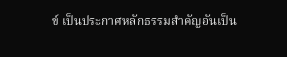ข์ เป็นประกาศหลักธรรมสำคัญอันเป็น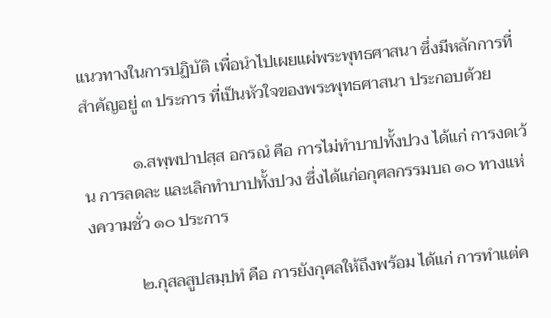แนวทางในการปฏิบัติ เพื่อนำไปเผยแผ่พระพุทธศาสนา ซึ่งมีหลักการที่สำคัญอยู่ ๓ ประการ ที่เป็นหัวใจของพระพุทธศาสนา ประกอบด้วย

            ๑.สพฺพปาปสฺส อกรณํ คือ การไม่ทำบาปทั้งปวง ได้แก่ การงดเว้น การลดละ และเลิกทำบาปทั้งปวง ซึ่งได้แก่อกุศลกรรมบถ ๑๐ ทางแห่งความชั่ว ๑๐ ประการ

            ๒.กุสลสูปสมฺปทํ คือ การยังกุศลให้ถึงพร้อม ได้แก่ การทำแต่ค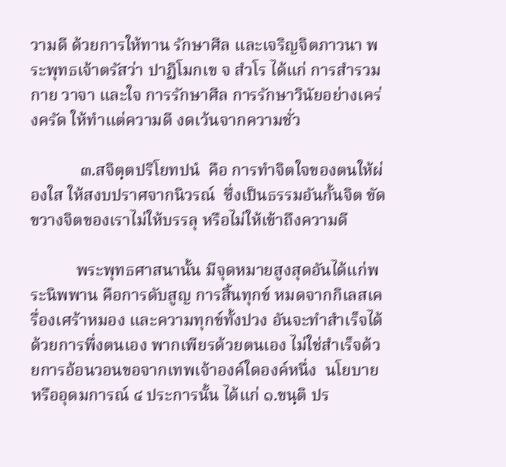วามดี ด้วยการให้ทาน รักษาศีล และเจริญจิตภาวนา พระพุทธเจ้าตรัสว่า ปาฏิโมกเข จ สํวโร ได้แก่ การสำรวมกาย วาจา และใจ การรักษาศีล การรักษาวินัยอย่างเคร่งครัด ให้ทำแต่ความดี งดเว้นจากความชั่ว

            ๓.สจิตฺตปริโยทปนํ  คือ การทำจิตใจของตนให้ผ่องใส ให้สงบปราศจากนิวรณ์  ซึ่งเป็นธรรมอันกั้นจิต ขัดขวางจิตของเราไม่ให้บรรลุ หรือไม่ให้เข้าถึงความดี

           พระพุทธศาสนานั้น มีจุดหมายสูงสุดอันได้แก่พระนิพพาน คือการดับสูญ การสิ้นทุกข์ หมดจากกิเลสเครื่องเศร้าหมอง และความทุกข์ทั้งปวง อันจะทำสำเร็จได้ด้วยการพึ่งตนเอง พากเพียรด้วยตนเอง ไม่ใช่สำเร็จด้วยการอ้อนวอนขอจากเทพเจ้าองค์ใดองค์หนึ่ง  นโยบายหรืออุดมการณ์ ๔ ประการนั้น ได้แก่ ๑.ขนฺติ ปร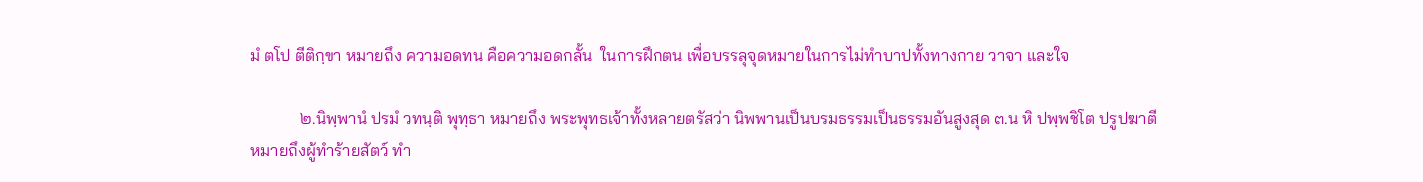มํ ตโป ตีติกฺขา หมายถึง ความอดทน คือความอดกลั้น  ในการฝึกตน เพื่อบรรลุจุดหมายในการไม่ทำบาปทั้งทางกาย วาจา และใจ

            ๒.นิพฺพานํ ปรมํ วทนฺติ พุทฺธา หมายถึง พระพุทธเจ้าทั้งหลายตรัสว่า นิพพานเป็นบรมธรรมเป็นธรรมอันสูงสุด ๓.น หิ ปพฺพชิโต ปรูปฆาตี หมายถึงผู้ทำร้ายสัตว์ ทำ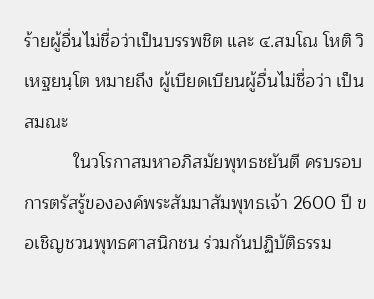ร้ายผู้อื่นไม่ชื่อว่าเป็นบรรพชิต และ ๔.สมโณ โหติ วิเหฐยนฺโต หมายถึง ผู้เบียดเบียนผู้อื่นไม่ชื่อว่า เป็นสมณะ
          ในวโรกาสมหาอภิสมัยพุทธชยันตี ครบรอบการตรัสรู้ขององค์พระสัมมาสัมพุทธเจ้า 2600 ปี ขอเชิญชวนพุทธศาสนิกชน ร่วมกันปฏิบัติธรรม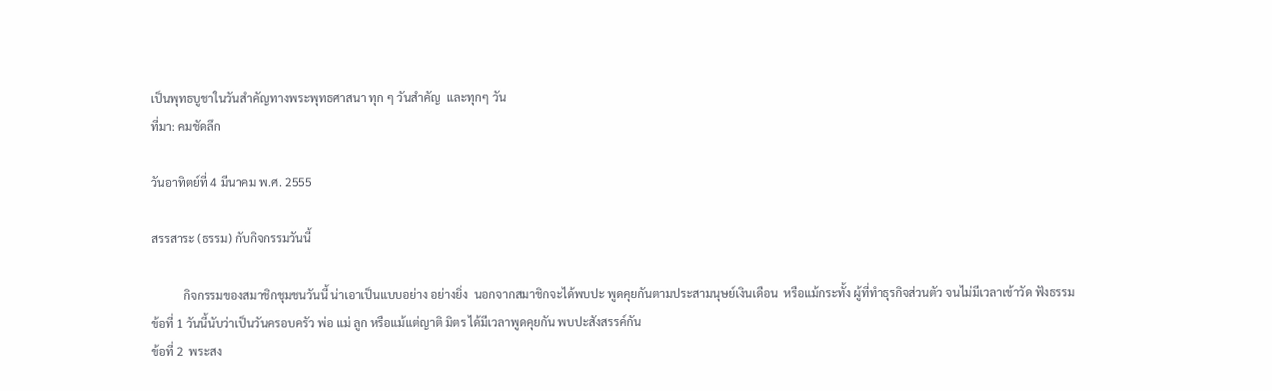เป็นพุทธบูชาในวันสำคัญทางพระพุทธศาสนา ทุก ๆ วันสำคัญ  และทุกๆ วัน
ที่มา: คมชัดลึก

วันอาทิตย์ที่ 4 มีนาคม พ.ศ. 2555

สรรสาระ (ธรรม) กับกิจกรรมวันนี้

           กิจกรรมของสมาชิกชุมชนวันนี้ น่าเอาเป็นแบบอย่าง อย่างยิ่ง  นอกจากสมาชิกจะได้พบปะ พูดคุยกันตามประสามนุษย์เงินเดือน  หรือแม้กระทั้ง ผู้ที่ทำธุรกิจส่วนตัว จนไม่มีเวลาเข้าวัด ฟังธรรม
ข้อที่ 1 วันนี้นับว่าเป็นวันครอบครัว พ่อ แม่ ลูก หรือแม้แต่ญาติ มิตร ได้มีเวลาพูดคุยกัน พบปะสังสรรค์กัน
ข้อที่ 2  พระสง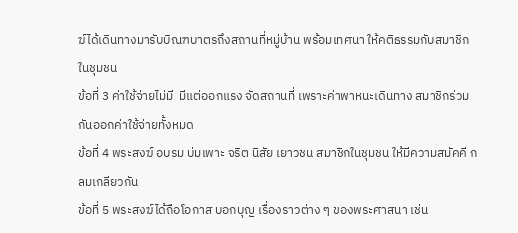ฆ์ได้เดินทางมารับบิณฑบาตรถึงสถานที่หมู่บ้าน พร้อมเทศนา ให้คติธรรมกับสมาชิกในชุมชน
ข้อที่ 3 ค่าใช้จ่ายไม่มี  มีแต่ออกแรง จัดสถานที่ เพราะค่าพาหนะเดินทาง สมาชิกร่วมกันออกค่าใช้จ่ายทั้งหมด
ข้อที่ 4 พระสงฆ์ อบรม บ่มเพาะ จริต นิสัย เยาวชน สมาชิกในชุมชน ให้มีความสมัคคี กลมเกลียวกัน
ข้อที่ 5 พระสงฆ์ได้ถือโอกาส บอกบุญ เรื่องราวต่าง ๆ ของพระศาสนา เช่น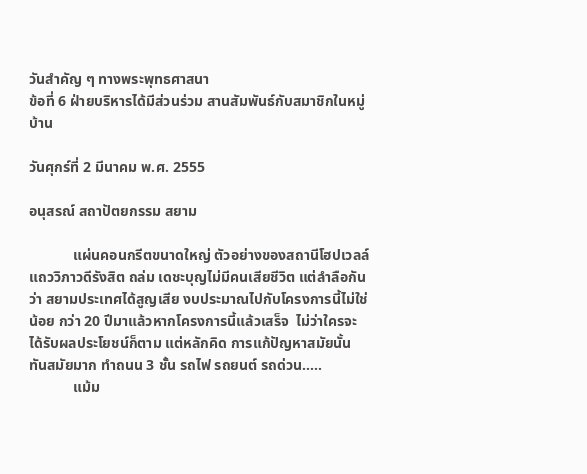วันสำคัญ ๆ ทางพระพุทธศาสนา
ข้อที่ 6 ฝ่ายบริหารได้มีส่วนร่วม สานสัมพันธ์กับสมาชิกในหมู่บ้าน

วันศุกร์ที่ 2 มีนาคม พ.ศ. 2555

อนุสรณ์ สถาปัตยกรรม สยาม

            แผ่นคอนกรีตขนาดใหญ่ ตัวอย่างของสถานีโฮปเวลล์ แถววิภาวดีรังสิต ถล่ม เดชะบุญไม่มีคนเสียชีวิต แต่ลำลือกันว่า สยามประเทศได้สูญเสีย งบประมาณไปกับโครงการนี้ไม่ใช่น้อย กว่า 20 ปีมาแล้วหากโครงการนี้แล้วเสร็จ  ไม่ว่าใครจะได้รับผลประโยชน์ก็ตาม แต่หลักคิด การแก้ปัญหาสมัยนั้น ทันสมัยมาก ทำถนน 3 ชั้น รถไฟ รถยนต์ รถด่วน.....
            แม้ม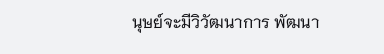นุษย์จะมีวิวัฒนาการ พัฒนา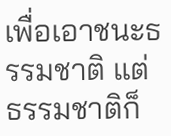เพื่อเอาชนะธรรมชาติ แต่ธรรมชาติก็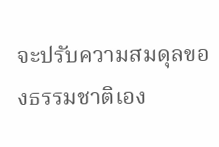จะปรับความสมดุลของธรรมชาติเอง